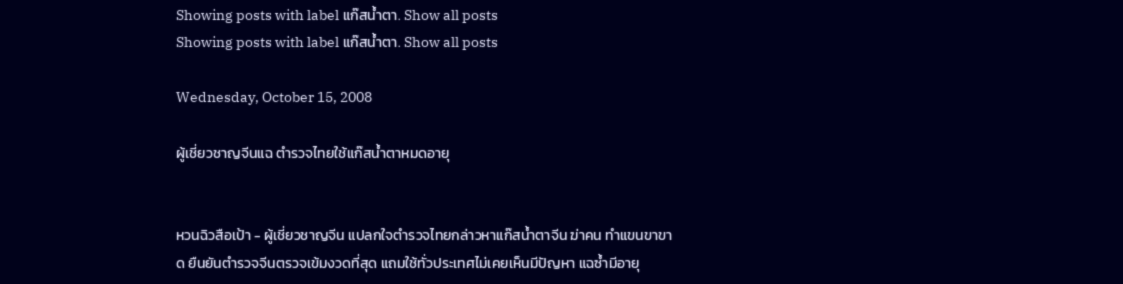Showing posts with label แก๊สน้ำตา. Show all posts
Showing posts with label แก๊สน้ำตา. Show all posts

Wednesday, October 15, 2008

ผู้เชี่ยวชาญจีนแฉ ตำรวจไทยใช้แก๊สน้ำตาหมดอายุ


หวนฉิวสือเป้า - ผู้เชี่ยวชาญจีน แปลกใจตำรวจไทยกล่าวหาแก๊สน้ำตาจีน ฆ่าคน ทำแขนขาขาด ยืนยันตำรวจจีนตรวจเข้มงวดที่สุด แถมใช้ทั่วประเทศไม่เคยเห็นมีปัญหา แฉซ้ำมีอายุ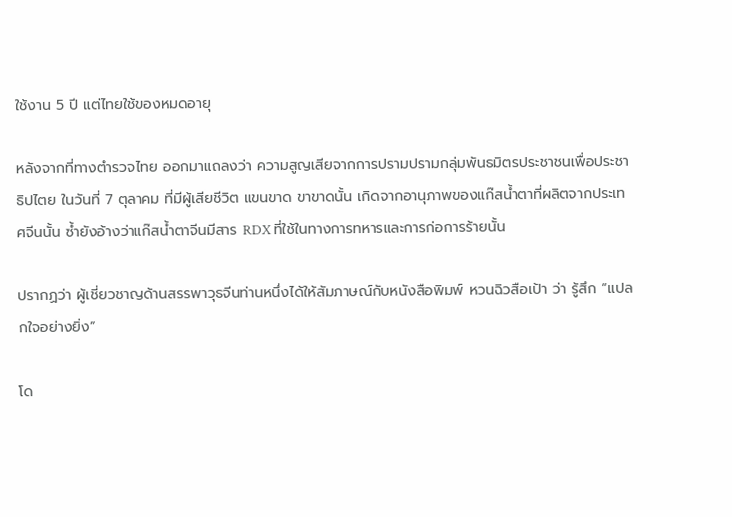ใช้งาน 5 ปี แต่ไทยใช้ของหมดอายุ

หลังจากที่ทางตำรวจไทย ออกมาแถลงว่า ความสูญเสียจากการปรามปรามกลุ่มพันธมิตรประชาชนเพื่อประชาธิปไตย ในวันที่ 7 ตุลาคม ที่มีผู้เสียชีวิต แขนขาด ขาขาดนั้น เกิดจากอานุภาพของแก๊สน้ำตาที่ผลิตจากประเทศจีนนั้น ซ้ำยังอ้างว่าแก๊สน้ำตาจีนมีสาร RDX ที่ใช้ในทางการทหารและการก่อการร้ายนั้น

ปรากฏว่า ผู้เชี่ยวชาญด้านสรรพาวุธจีนท่านหนึ่งได้ให้สัมภาษณ์กับหนังสือพิมพ์ หวนฉิวสือเป้า ว่า รู้สึก “แปลกใจอย่างยิ่ง”

โด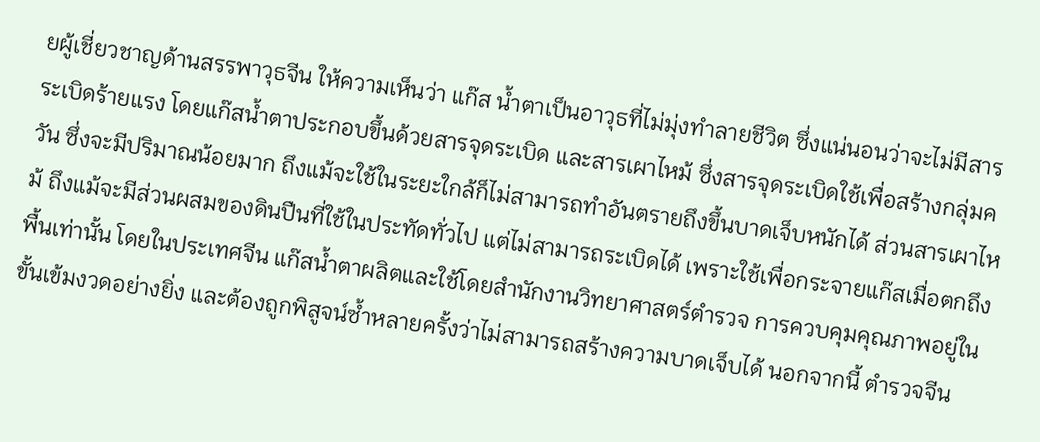ยผู้เชี่ยวชาญด้านสรรพาวุธจีน ให้ความเห็นว่า แก๊ส น้ำตาเป็นอาวุธที่ไม่มุ่งทำลายชีวิต ซึ่งแน่นอนว่าจะไม่มีสารระเบิดร้ายแรง โดยแก๊สน้ำตาประกอบขึ้นด้วยสารจุดระเบิด และสารเผาไหม้ ซึ่งสารจุดระเบิดใช้เพื่อสร้างกลุ่มควัน ซึ่งจะมีปริมาณน้อยมาก ถึงแม้จะใช้ในระยะใกล้ก็ไม่สามารถทำอันตรายถึงขึ้นบาดเจ็บหนักได้ ส่วนสารเผาไหม้ ถึงแม้จะมีส่วนผสมของดินปืนที่ใช้ในประทัดทั่วไป แต่ไม่สามารถระเบิดได้ เพราะใช้เพื่อกระจายแก๊สเมื่อตกถึงพื้นเท่านั้น โดยในประเทศจีน แก๊สน้ำตาผลิตและใช้โดยสำนักงานวิทยาศาสตร์ตำรวจ การควบคุมคุณภาพอยู่ในขั้นเข้มงวดอย่างยิ่ง และต้องถูกพิสูจน์ซ้ำหลายครั้งว่าไม่สามารถสร้างความบาดเจ็บได้ นอกจากนี้ ตำรวจจีน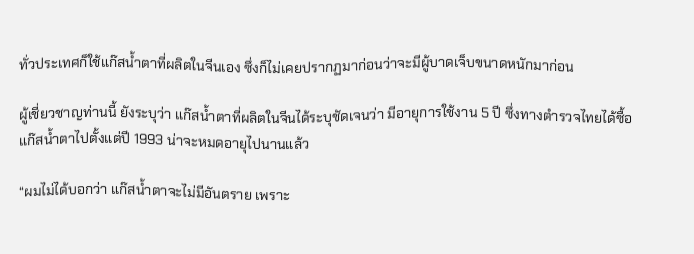ทั่วประเทศก็ใช้แก๊สน้ำตาที่ผลิตในจีนเอง ซึ่งก็ไม่เคยปรากฏมาก่อนว่าจะมีผู้บาดเจ็บขนาดหนักมาก่อน

ผู้เชี่ยวชาญท่านนี้ ยังระบุว่า แก๊สน้ำตาที่ผลิตในจีนได้ระบุชัดเจนว่า มีอายุการใช้งาน 5 ปี ซึ่งทางตำรวจไทยได้ซื้อแก๊สน้ำตาไปตั้งแต่ปี 1993 น่าจะหมดอายุไปนานแล้ว

“ผมไม่ได้บอกว่า แก๊สน้ำตาจะไม่มีอันตราย เพราะ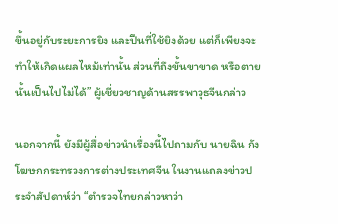ขึ้นอยู่กับระยะการยิง และปืนที่ใช้ยิงด้วย แต่ก็เพียงจะทำให้เกิดแผลไหม้เท่านั้น ส่วนที่ถึงขั้นขาขาด หรือตายนั้นเป็นไปไม่ได้” ผู้เชี่ยวชาญด้านสรรพาวุธจีนกล่าว

นอกจากนี้ ยังมีผู้สื่อข่าวนำเรื่องนี้ไปถามกับ นายฉิน กัง โฆษกกระทรวงการต่างประเทศจีน ในงานแถลงข่าวประจำสัปดาห์ว่า “ตำรวจไทยกล่าวหาว่า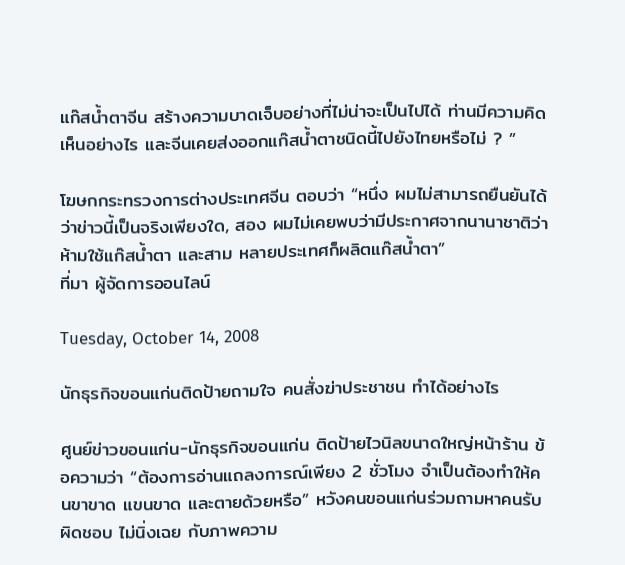แก๊สน้ำตาจีน สร้างความบาดเจ็บอย่างที่ไม่น่าจะเป็นไปได้ ท่านมีความคิดเห็นอย่างไร และจีนเคยส่งออกแก๊สน้ำตาชนิดนี้ไปยังไทยหรือไม่ ? ”

โฆษกกระทรวงการต่างประเทศจีน ตอบว่า “หนึ่ง ผมไม่สามารถยืนยันได้ว่าข่าวนี้เป็นจริงเพียงใด, สอง ผมไม่เคยพบว่ามีประกาศจากนานาชาติว่าห้ามใช้แก๊สน้ำตา และสาม หลายประเทศก็ผลิตแก๊สน้ำตา”
ที่มา ผู้จัดการออนไลน์

Tuesday, October 14, 2008

นักธุรกิจขอนแก่นติดป้ายถามใจ คนสั่งฆ่าประชาชน ทำได้อย่างไร

ศูนย์ข่าวขอนแก่น-นักธุรกิจขอนแก่น ติดป้ายไวนิลขนาดใหญ่หน้าร้าน ข้อความว่า “ต้องการอ่านแถลงการณ์เพียง 2 ชั่วโมง จำเป็นต้องทำให้คนขาขาด แขนขาด และตายด้วยหรือ” หวังคนขอนแก่นร่วมถามหาคนรับผิดชอบ ไม่นิ่งเฉย กับภาพความ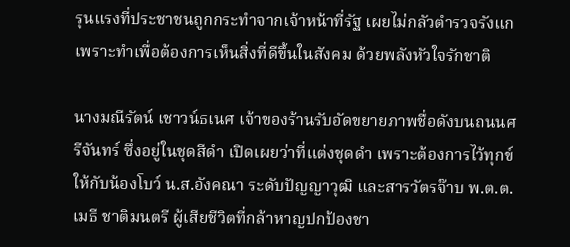รุนแรงที่ประชาชนถูกกระทำจากเจ้าหน้าที่รัฐ เผยไม่กลัวตำรวจรังแก เพราะทำเพื่อต้องการเห็นสิ่งที่ดีขึ้นในสังคม ด้วยพลังหัวใจรักชาติ

นางมณีรัตน์ เชาวน์ธเนศ เจ้าของร้านรับอัดขยายภาพชื่อดังบนถนนศรีจันทร์ ซึ่งอยู่ในชุดสีดำ เปิดเผยว่าที่แต่งชุดดำ เพราะต้องการไว้ทุกข์ให้กับน้องโบว์ น.ส.อังคณา ระดับปัญญาวุฒิ และสารวัตรจ๊าบ พ.ต.ต.เมธี ชาติมนตรี ผู้เสียชีวิตที่กล้าหาญปกป้องชา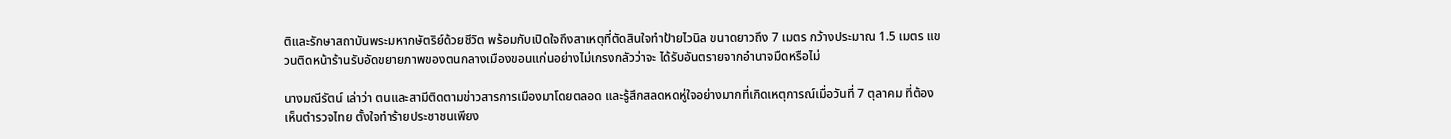ติและรักษาสถาบันพระมหากษัตริย์ด้วยชีวิต พร้อมกับเปิดใจถึงสาเหตุที่ตัดสินใจทำป้ายไวนิล ขนาดยาวถึง 7 เมตร กว้างประมาณ 1.5 เมตร แขวนติดหน้าร้านรับอัดขยายภาพของตนกลางเมืองขอนแก่นอย่างไม่เกรงกลัวว่าจะ ได้รับอันตรายจากอำนาจมืดหรือไม่

นางมณีรัตน์ เล่าว่า ตนและสามีติดตามข่าวสารการเมืองมาโดยตลอด และรู้สึกสลดหดหู่ใจอย่างมากที่เกิดเหตุการณ์เมื่อวันที่ 7 ตุลาคม ที่ต้องเห็นตำรวจไทย ตั้งใจทำร้ายประชาชนเพียง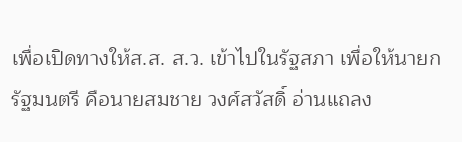เพื่อเปิดทางให้ส.ส. ส.ว. เข้าไปในรัฐสภา เพื่อให้นายกรัฐมนตรี คือนายสมชาย วงศ์สวัสดิ์ อ่านแถลง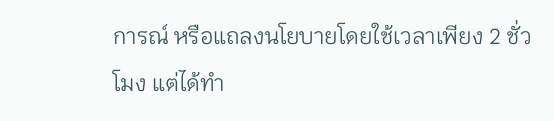การณ์ หรือแถลงนโยบายโดยใช้เวลาเพียง 2 ชั่วโมง แต่ได้ทำ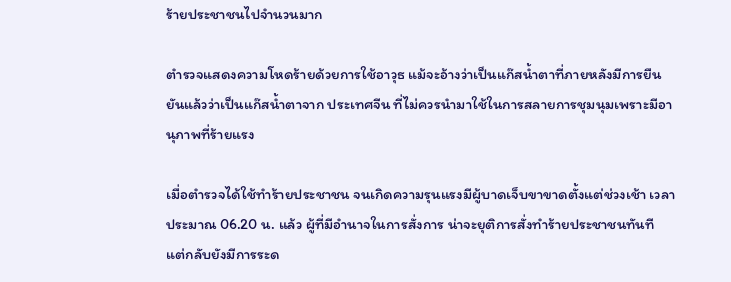ร้ายประชาชนไปจำนวนมาก

ตำรวจแสดงความโหดร้ายด้วยการใช้อาวุธ แม้จะอ้างว่าเป็นแก๊สน้ำตาที่ภายหลังมีการยืนยันแล้วว่าเป็นแก๊สน้ำตาจาก ประเทศจีน ที่ไม่ควรนำมาใช้ในการสลายการชุมนุมเพราะมีอานุภาพที่ร้ายแรง

เมื่อตำรวจได้ใช้ทำร้ายประชาชน จนเกิดความรุนแรงมีผู้บาดเจ็บขาขาดตั้งแต่ช่วงเช้า เวลาประมาณ 06.20 น. แล้ว ผู้ที่มีอำนาจในการสั่งการ น่าจะยุติการสั่งทำร้ายประชาชนทันที
แต่กลับยังมีการระด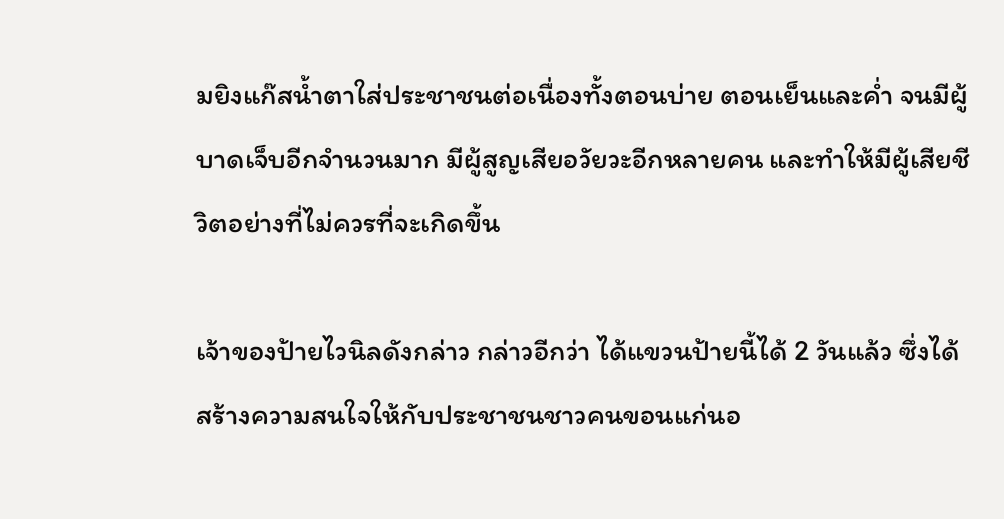มยิงแก๊สน้ำตาใส่ประชาชนต่อเนื่องทั้งตอนบ่าย ตอนเย็นและค่ำ จนมีผู้บาดเจ็บอีกจำนวนมาก มีผู้สูญเสียอวัยวะอีกหลายคน และทำให้มีผู้เสียชีวิตอย่างที่ไม่ควรที่จะเกิดขึ้น

เจ้าของป้ายไวนิลดังกล่าว กล่าวอีกว่า ได้แขวนป้ายนี้ได้ 2 วันแล้ว ซึ่งได้สร้างความสนใจให้กับประชาชนชาวคนขอนแก่นอ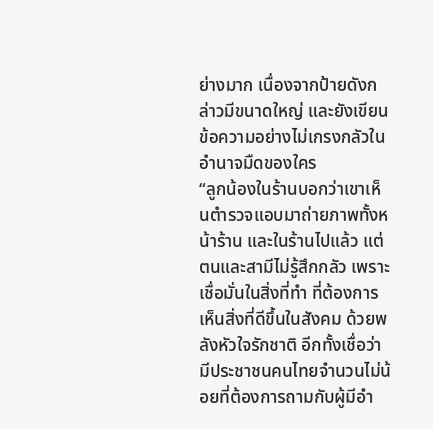ย่างมาก เนื่องจากป้ายดังกล่าวมีขนาดใหญ่ และยังเขียนข้อความอย่างไม่เกรงกลัวในอำนาจมืดของใคร
“ลูกน้องในร้านบอกว่าเขาเห็นตำรวจแอบมาถ่ายภาพทั้งหน้าร้าน และในร้านไปแล้ว แต่ตนและสามีไม่รู้สึกกลัว เพราะเชื่อมั่นในสิ่งที่ทำ ที่ต้องการเห็นสิ่งที่ดีขึ้นในสังคม ด้วยพลังหัวใจรักชาติ อีกทั้งเชื่อว่ามีประชาชนคนไทยจำนวนไม่น้อยที่ต้องการถามกับผู้มีอำ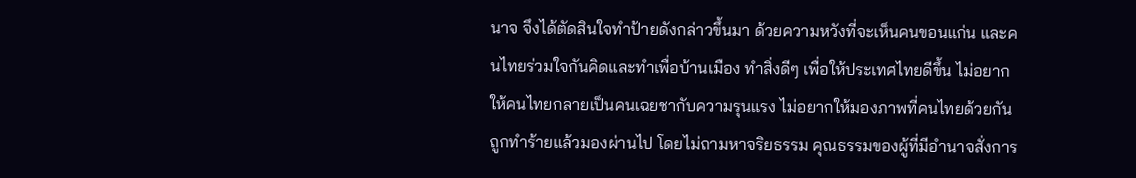นาจ จึงได้ตัดสินใจทำป้ายดังกล่าวขึ้นมา ด้วยความหวังที่จะเห็นคนขอนแก่น และคนไทยร่วมใจกันคิดและทำเพื่อบ้านเมือง ทำสิ่งดีๆ เพื่อให้ประเทศไทยดีขึ้น ไม่อยากให้คนไทยกลายเป็นคนเฉยชากับความรุนแรง ไม่อยากให้มองภาพที่คนไทยด้วยกันถูกทำร้ายแล้วมองผ่านไป โดยไม่ถามหาจริยธรรม คุณธรรมของผู้ที่มีอำนาจสั่งการ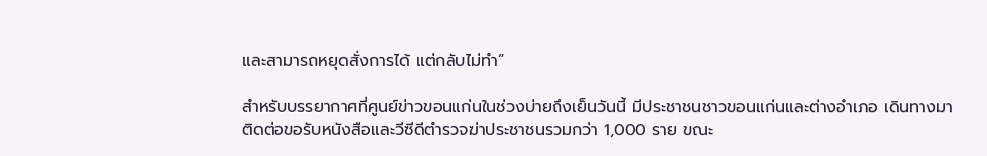และสามารถหยุดสั่งการได้ แต่กลับไม่ทำ”

สำหรับบรรยากาศที่ศูนย์ข่าวขอนแก่นในช่วงบ่ายถึงเย็นวันนี้ มีประชาชนชาวขอนแก่นและต่างอำเภอ เดินทางมาติดต่อขอรับหนังสือและวีซีดีตำรวจฆ่าประชาชนรวมกว่า 1,000 ราย ขณะ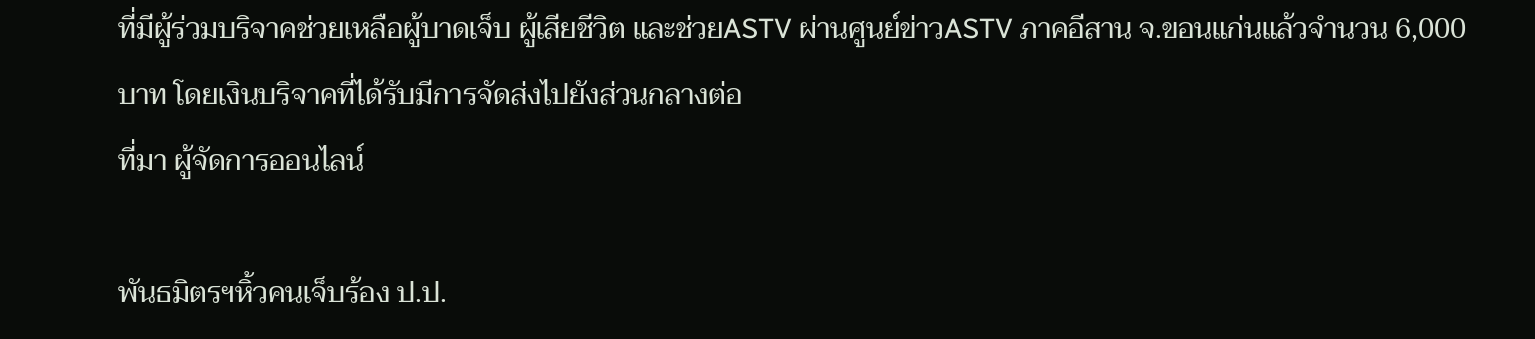ที่มีผู้ร่วมบริจาคช่วยเหลือผู้บาดเจ็บ ผู้เสียชีวิต และช่วยASTV ผ่านศูนย์ข่าวASTV ภาคอีสาน จ.ขอนแก่นแล้วจำนวน 6,000 บาท โดยเงินบริจาคที่ได้รับมีการจัดส่งไปยังส่วนกลางต่อ
ที่มา ผู้จัดการออนไลน์

พันธมิตรฯหิ้วคนเจ็บร้อง ป.ป.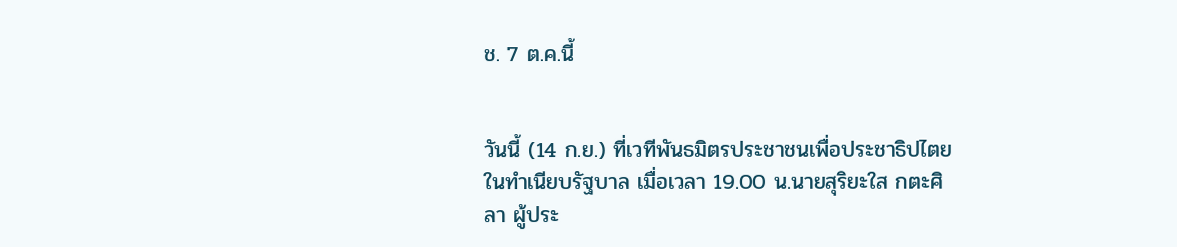ช. 7 ต.ค.นี้


วันนี้ (14 ก.ย.) ที่เวทีพันธมิตรประชาชนเพื่อประชาธิปไตย ในทำเนียบรัฐบาล เมื่อเวลา 19.00 น.นายสุริยะใส กตะศิลา ผู้ประ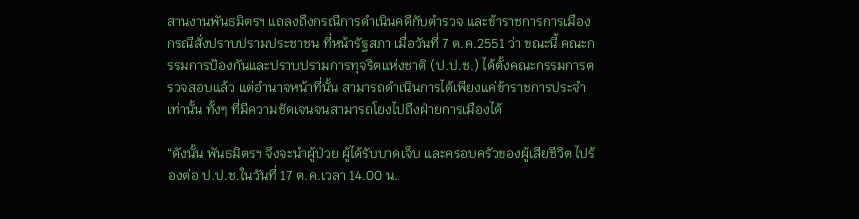สานงานพันธมิตรฯ แถลงถึงกรณีการดำเนินคดีกับตำรวจ และข้าราชการการเมือง กรณีสั่งปราบปรามประชาชน ที่หน้ารัฐสภา เมื่อวันที่ 7 ต.ค.2551 ว่า ขณะนี้ คณะกรรมการป้องกันและปราบปรามการทุจริตแห่งชาติ (ป.ป.ช.) ได้ตั้งคณะกรรมการตรวจสอบแล้ว แต่อำนาจหน้าที่นั้น สามารถดำเนินการได้เพียงแค่ข้าราชการประจำเท่านั้น ทั้งๆ ที่มีความชัดเจนจนสามารถโยงไปถึงฝ่ายการเมืองได้

“ดังนั้น พันธมิตรฯ จึงจะนำผู้ป่วย ผู้ได้รับบาดเจ็บ และครอบครัวของผู้เสียชีวิต ไปร้องต่อ ป.ป.ช.ในวันที่ 17 ต.ค.เวลา 14.00 น.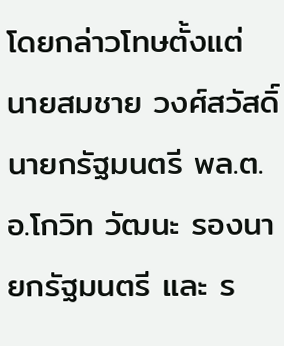โดยกล่าวโทษตั้งแต่ นายสมชาย วงศ์สวัสดิ์ นายกรัฐมนตรี พล.ต.อ.โกวิท วัฒนะ รองนายกรัฐมนตรี และ ร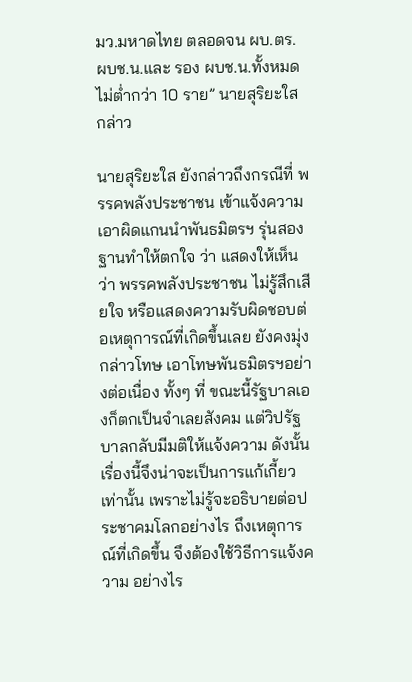มว.มหาดไทย ตลอดจน ผบ.ตร. ผบช.น.และ รอง ผบช.น.ทั้งหมดไม่ต่ำกว่า 10 ราย” นายสุริยะใส กล่าว

นายสุริยะใส ยังกล่าวถึงกรณีที่ พรรคพลังประชาชน เข้าแจ้งความเอาผิดแกนนำพันธมิตรฯ รุ่นสอง ฐานทำให้ตกใจ ว่า แสดงให้เห็นว่า พรรคพลังประชาชน ไม่รู้สึกเสียใจ หรือแสดงความรับผิดชอบต่อเหตุการณ์ที่เกิดขึ้นเลย ยังคงมุ่งกล่าวโทษ เอาโทษพันธมิตรฯอย่างต่อเนื่อง ทั้งๆ ที่ ขณะนี้รัฐบาลเองก็ตกเป็นจำเลยสังคม แต่วิปรัฐบาลกลับมีมติให้แจ้งความ ดังนั้น เรื่องนี้จึงน่าจะเป็นการแก้เกี้ยวเท่านั้น เพราะไม่รู้จะอธิบายต่อประชาคมโลกอย่างไร ถึงเหตุการณ์ที่เกิดขึ้น จึงต้องใช้วิธีการแจ้งความ อย่างไร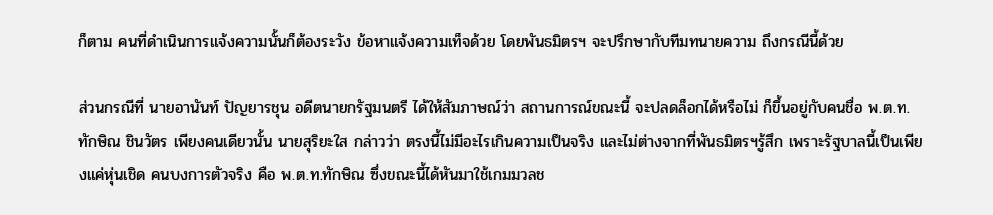ก็ตาม คนที่ดำเนินการแจ้งความนั้นก็ต้องระวัง ข้อหาแจ้งความเท็จด้วย โดยพันธมิตรฯ จะปรึกษากับทีมทนายความ ถึงกรณีนี้ด้วย

ส่วนกรณีที่ นายอานันท์ ปัญยารชุน อดีตนายกรัฐมนตรี ได้ให้สัมภาษณ์ว่า สถานการณ์ขณะนี้ จะปลดล็อกได้หรือไม่ ก็ขึ้นอยู่กับคนชื่อ พ.ต.ท.ทักษิณ ชินวัตร เพียงคนเดียวนั้น นายสุริยะใส กล่าวว่า ตรงนี้ไม่มีอะไรเกินความเป็นจริง และไม่ต่างจากที่พันธมิตรฯรู้สึก เพราะรัฐบาลนี้เป็นเพียงแค่หุ่นเชิด คนบงการตัวจริง คือ พ.ต.ท.ทักษิณ ซึ่งขณะนี้ได้หันมาใช้เกมมวลช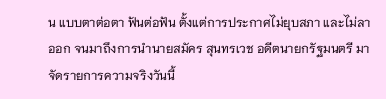น แบบตาต่อตา ฟันต่อฟัน ตั้งแต่การประกาศไม่ยุบสภา และไม่ลาออก จนมาถึงการนำนายสมัคร สุนทรเวช อดีตนายกรัฐมนตรี มาจัดรายการความจริงวันนี้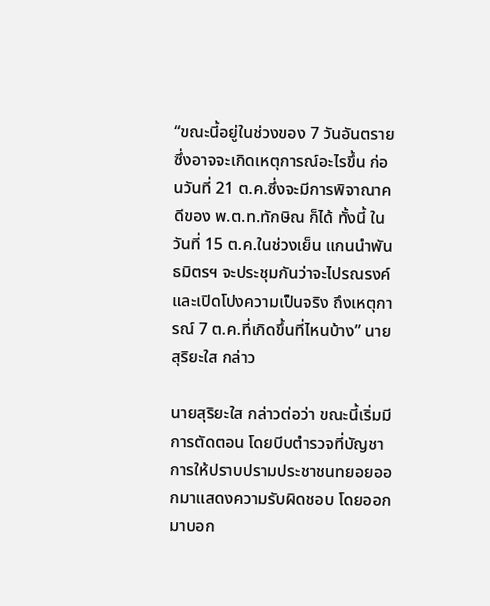“ขณะนี้อยู่ในช่วงของ 7 วันอันตราย ซึ่งอาจจะเกิดเหตุการณ์อะไรขึ้น ก่อนวันที่ 21 ต.ค.ซึ่งจะมีการพิจาณาคดีของ พ.ต.ท.ทักษิณ ก็ได้ ทั้งนี้ ในวันที่ 15 ต.ค.ในช่วงเย็น แกนนำพันธมิตรฯ จะประชุมกันว่าจะไปรณรงค์ และเปิดโปงความเป็นจริง ถึงเหตุการณ์ 7 ต.ค.ที่เกิดขึ้นที่ไหนบ้าง” นายสุริยะใส กล่าว

นายสุริยะใส กล่าวต่อว่า ขณะนี้เริ่มมีการตัดตอน โดยบีบตำรวจที่บัญชาการให้ปราบปรามประชาชนทยอยออกมาแสดงความรับผิดชอบ โดยออกมาบอก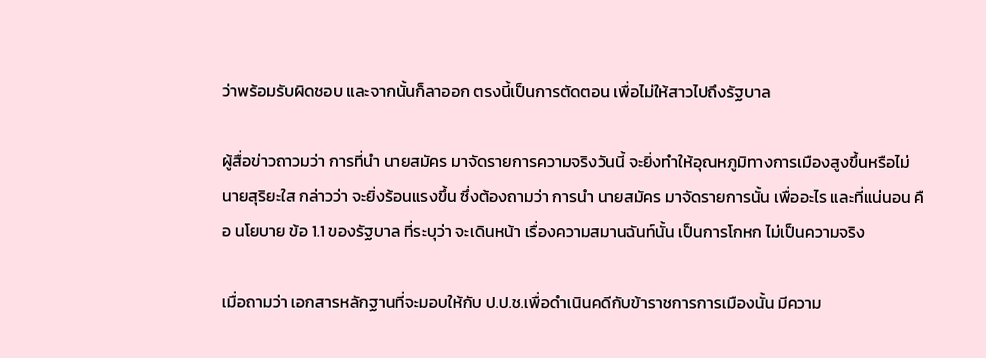ว่าพร้อมรับผิดชอบ และจากนั้นก็ลาออก ตรงนี้เป็นการตัดตอน เพื่อไม่ให้สาวไปถึงรัฐบาล

ผู้สื่อข่าวถาวมว่า การที่นำ นายสมัคร มาจัดรายการความจริงวันนี้ จะยิ่งทำให้อุณหภูมิทางการเมืองสูงขึ้นหรือไม่ นายสุริยะใส กล่าวว่า จะยิ่งร้อนแรงขึ้น ซึ่งต้องถามว่า การนำ นายสมัคร มาจัดรายการนั้น เพื่ออะไร และที่แน่นอน คือ นโยบาย ข้อ 1.1 ของรัฐบาล ที่ระบุว่า จะเดินหน้า เรื่องความสมานฉันท์นั้น เป็นการโกหก ไม่เป็นความจริง

เมื่อถามว่า เอกสารหลักฐานที่จะมอบให้กับ ป.ป.ช.เพื่อดำเนินคดีกับข้าราชการการเมืองนั้น มีความ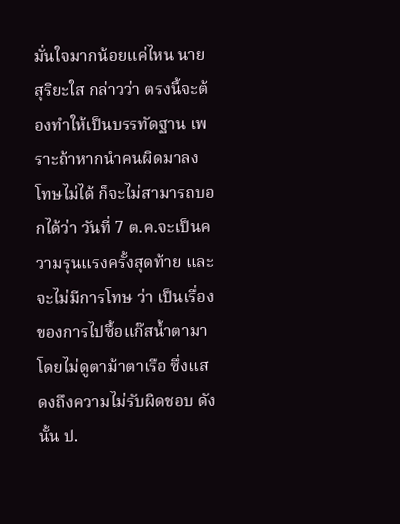มั่นใจมากน้อยแค่ไหน นายสุริยะใส กล่าวว่า ตรงนี้จะต้องทำให้เป็นบรรทัดฐาน เพราะถ้าหากนำคนผิดมาลงโทษไม่ได้ ก็จะไม่สามารถบอกได้ว่า วันที่ 7 ต.ค.จะเป็นความรุนแรงครั้งสุดท้าย และจะไม่มีการโทษ ว่า เป็นเรื่องของการไปซื้อแก๊สน้ำตามา โดยไม่ดูตาม้าตาเรือ ซึ่งแสดงถึงความไม่รับผิดชอบ ดังนั้น ป.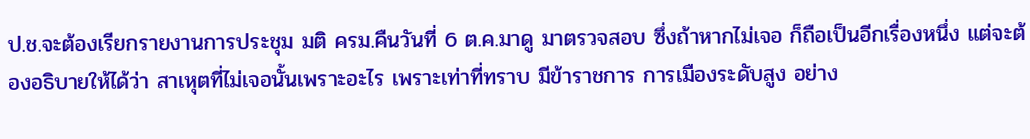ป.ช.จะต้องเรียกรายงานการประชุม มติ ครม.คืนวันที่ 6 ต.ค.มาดู มาตรวจสอบ ซึ่งถ้าหากไม่เจอ ก็ถือเป็นอีกเรื่องหนึ่ง แต่จะต้องอธิบายให้ได้ว่า สาเหุตที่ไม่เจอนั้นเพราะอะไร เพราะเท่าที่ทราบ มีข้าราชการ การเมืองระดับสูง อย่าง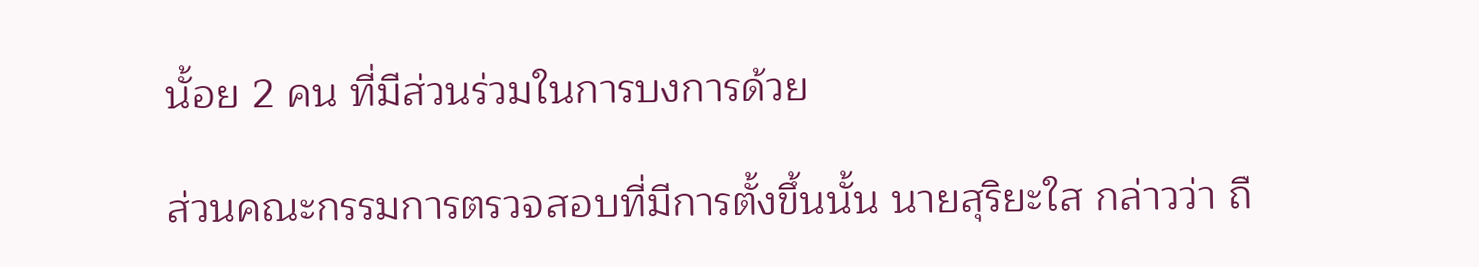นั้อย 2 คน ที่มีส่วนร่วมในการบงการด้วย

ส่วนคณะกรรมการตรวจสอบที่มีการตั้งขึ้นนั้น นายสุริยะใส กล่าวว่า ถื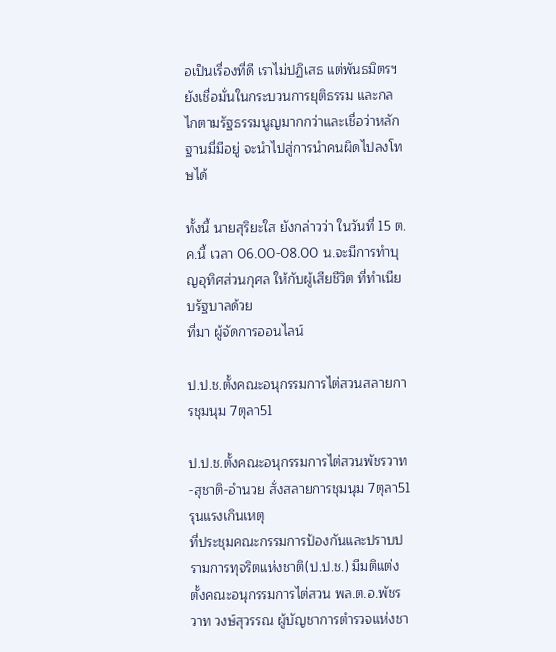อเป็นเรื่องที่ดี เราไม่ปฏิเสธ แต่พันธมิตรฯ ยังเชื่อมั่นในกระบวนการยุติธรรม และกลไกตามรัฐธรรมนูญมากกว่าและเชื่อว่าหลักฐานมี่มีอยู่ จะนำไปสู่การนำคนผิดไปลงโทษได้

ทั้งนี้ นายสุริยะใส ยังกล่าวว่า ในวันที่ 15 ต.ค.นี้ เวลา 06.00-08.00 น.จะมีการทำบุญอุทิศส่วนกุศล ให้กับผู้เสียชีวิต ที่ทำเนียบรัฐบาลด้วย
ที่มา ผู้จัดการออนไลน์

ป.ป.ช.ตั้งคณะอนุกรรมการไต่สวนสลายการชุมนุม 7ตุลา51

ป.ป.ช.ตั้งคณะอนุกรรมการไต่สวนพัชรวาท-สุชาติ-อำนวย สั่งสลายการชุมนุม 7ตุลา51 รุนแรงเกินเหตุ
ที่ประชุมคณะกรรมการป้องกันและปราบปรามการทุจริตแห่งชาติ(ป.ป.ช.) มีมติแต่งตั้งคณะอนุกรรมการไต่สวน พล.ต.อ.พัชรวาท วงษ์สุวรรณ ผู้บัญชาการตำรวจแห่งชา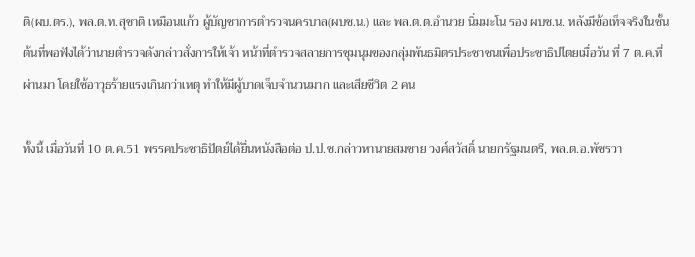ติ(ผบ.ตร.), พล.ต.ท.สุชาติ เหมือนแก้ว ผู้บัญชาการตำรวจนครบาล(ผบช.น.) และ พล.ต.ต.อำนวย นิ่มมะโน รอง ผบช.น. หลังมีข้อเท็จจริงในชั้นต้นที่พอฟังได้ว่านายตำรวจดังกล่าวสั่งการให้เจ้า หน้าที่ตำรวจสลายการชุมนุมของกลุ่มพันธมิตรประชาชนเพื่อประชาธิปไตยเมื่อวัน ที่ 7 ต.ค.ที่ผ่านมา โดยใช้อาวุธร้ายแรงเกินกว่าเหตุ ทำให้มีผู้บาดเจ็บจำนวนมาก และเสียชีวิต 2 คน

ทั้งนี้ เมื่อวันที่ 10 ต.ค.51 พรรคประชาธิปัตย์ได้ยื่นหนังสือต่อ ป.ป.ช.กล่าวหานายสมชาย วงศ์สวัสดิ์ นายกรัฐมนตรี, พล.ต.อ.พัชรวา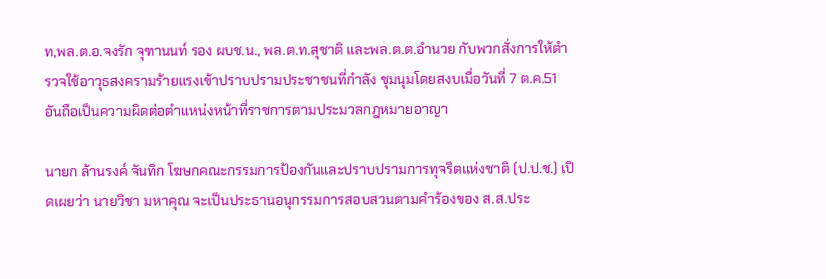ท,พล.ต.อ.จงรัก จุฑานนท์ รอง ผบช.น., พล.ต.ท.สุชาติ และพล.ต.ต.อำนวย กับพวกสั่งการให้ตำรวจใช้อาวุธสงครามร้ายแรงเข้าปราบปรามประชาชนที่กำลัง ชุมนุมโดยสงบเมื่อวันที่ 7 ต.ค.51 อันถือเป็นความผิดต่อตำแหน่งหน้าที่ราชการตามประมวลกฎหมายอาญา

นายก ล้านรงค์ จันทิก โฆษกคณะกรรมการป้องกันและปราบปรามการทุจริตแห่งชาติ (ป.ป.ช.) เปิดเผยว่า นายวิชา มหาคุณ จะเป็นประธานอนุกรรมการสอบสวนตามคำร้องของ ส.ส.ประ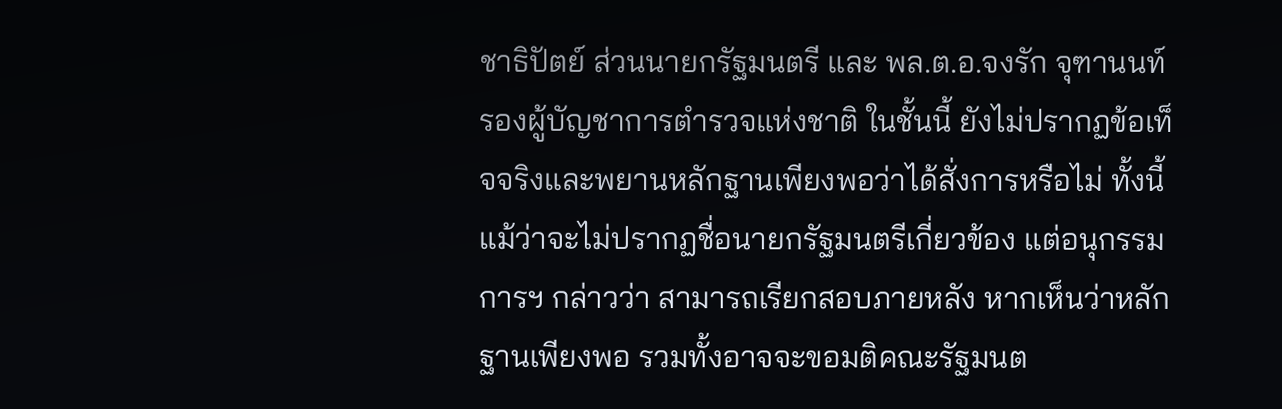ชาธิปัตย์ ส่วนนายกรัฐมนตรี และ พล.ต.อ.จงรัก จุฑานนท์ รองผู้บัญชาการตำรวจแห่งชาติ ในชั้นนี้ ยังไม่ปรากฏข้อเท็จจริงและพยานหลักฐานเพียงพอว่าได้สั่งการหรือไม่ ทั้งนี้ แม้ว่าจะไม่ปรากฏชื่อนายกรัฐมนตรีเกี่ยวข้อง แต่อนุกรรมการฯ กล่าวว่า สามารถเรียกสอบภายหลัง หากเห็นว่าหลักฐานเพียงพอ รวมทั้งอาจจะขอมติคณะรัฐมนต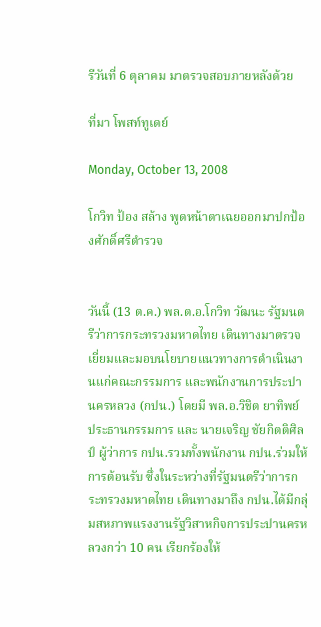รีวันที่ 6 ตุลาคม มาตรวจสอบภายหลังด้วย

ที่มา โพสท์ทูเดย์

Monday, October 13, 2008

โกวิท ป้อง สล้าง พูดหน้าตาเฉยออกมาปกป้องศักดิ์ศรีตำรวจ


วันนี้ (13 ต.ค.) พล.ต.อ.โกวิท วัฒนะ รัฐมนตรีว่าการกระทรวงมหาดไทย เดินทางมาตรวจเยี่ยมและมอบนโยบายแนวทางการดำเนินงานแก่คณะกรรมการ และพนักงานการประปานครหลวง (กปน.) โดยมี พล.อ.วิชิต ยาทิพย์ ประธานกรรมการ และ นายเจริญ ชัยกิตติศิลป์ ผู้ว่าการ กปน.รวมทั้งพนักงาน กปน.ร่วมให้การต้อนรับ ซึ่งในระหว่างที่รัฐมนตรีว่าการกระทรวงมหาดไทย เดินทางมาถึง กปน.ได้มีกลุ่มสหภาพแรงงานรัฐวิสาหกิจการประปานครหลวงกว่า 10 คน เรียกร้องให้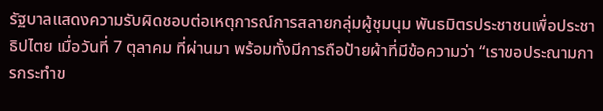รัฐบาลแสดงความรับผิดชอบต่อเหตุการณ์การสลายกลุ่มผู้ชุมนุม พันธมิตรประชาชนเพื่อประชาธิปไตย เมื่อวันที่ 7 ตุลาคม ที่ผ่านมา พร้อมทั้งมีการถือป้ายผ้าที่มีข้อความว่า “เราขอประณามการกระทำข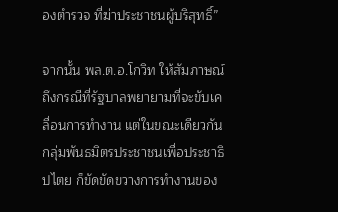องตำรวจ ที่ฆ่าประชาชนผู้บริสุทธิ์”

จากนั้น พล.ต.อ.โกวิท ให้สัมภาษณ์ถึงกรณีที่รัฐบาลพยายามที่จะขับเคลื่อนการทำงาน แต่ในขณะเดียวกัน กลุ่มพันธมิตรประชาชนเพื่อประชาธิปไตย ก็ขัดขัดขวางการทำงานของ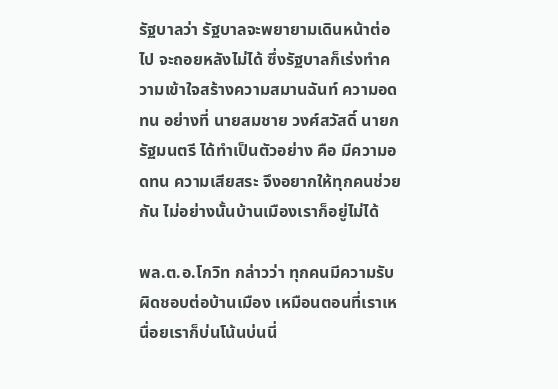รัฐบาลว่า รัฐบาลจะพยายามเดินหน้าต่อไป จะถอยหลังไม่ได้ ซึ่งรัฐบาลก็เร่งทำความเข้าใจสร้างความสมานฉันท์ ความอดทน อย่างที่ นายสมชาย วงศ์สวัสดิ์ นายกรัฐมนตรี ได้ทำเป็นตัวอย่าง คือ มีความอดทน ความเสียสระ จึงอยากให้ทุกคนช่วยกัน ไม่อย่างนั้นบ้านเมืองเราก็อยู่ไม่ได้

พล.ต.อ.โกวิท กล่าวว่า ทุกคนมีความรับผิดชอบต่อบ้านเมือง เหมือนตอนที่เราเหนื่อยเราก็บ่นโน้นบ่นนี่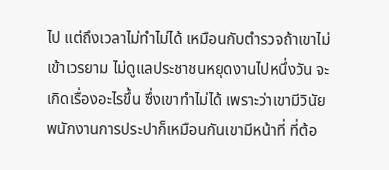ไป แต่ถึงเวลาไม่ทำไม่ได้ เหมือนกับตำรวจถ้าเขาไม่เข้าเวรยาม ไม่ดูแลประชาชนหยุดงานไปหนึ่งวัน จะเกิดเรื่องอะไรขึ้น ซึ่งเขาทำไม่ได้ เพราะว่าเขามีวินัย พนักงานการประปาก็เหมือนกันเขามีหน้าที่ ที่ต้อ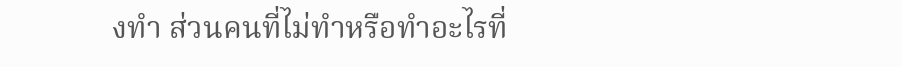งทำ ส่วนคนที่ไม่ทำหรือทำอะไรที่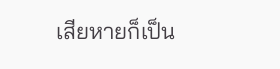เสียหายก็เป็น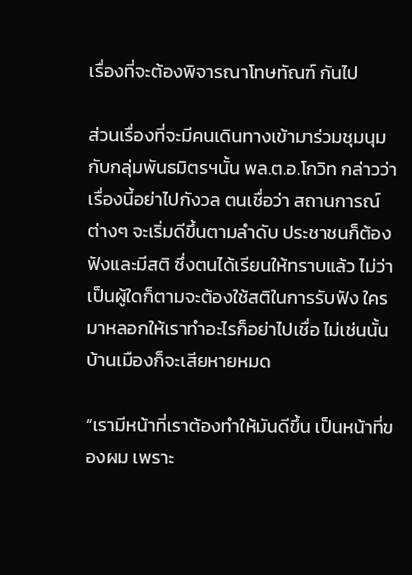เรื่องที่จะต้องพิจารณาโทษทัณฑ์ กันไป

ส่วนเรื่องที่จะมีคนเดินทางเข้ามาร่วมชุมนุมกับกลุ่มพันธมิตรฯนั้น พล.ต.อ.โกวิท กล่าวว่า เรื่องนี้อย่าไปกังวล ตนเชื่อว่า สถานการณ์ต่างๆ จะเริ่มดีขึ้นตามลำดับ ประชาชนก็ต้องฟังและมีสติ ซึ่งตนได้เรียนให้ทราบแล้ว ไม่ว่าเป็นผู้ใดก็ตามจะต้องใช้สติในการรับฟัง ใครมาหลอกให้เราทำอะไรก็อย่าไปเชื่อ ไม่เช่นนั้นบ้านเมืองก็จะเสียหายหมด

“เรามีหน้าที่เราต้องทำให้มันดีขึ้น เป็นหน้าที่ของผม เพราะ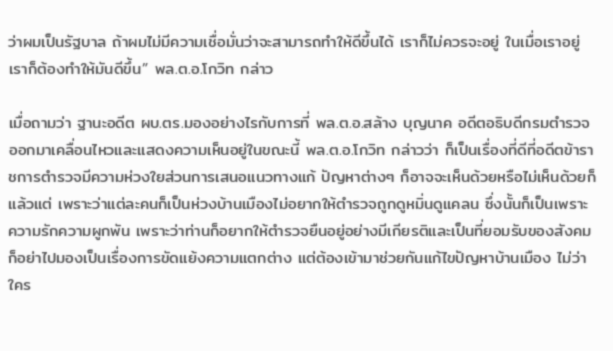ว่าผมเป็นรัฐบาล ถ้าผมไม่มีความเชื่อมั่นว่าจะสามารถทำให้ดีขึ้นได้ เราก็ไม่ควรจะอยู่ ในเมื่อเราอยู่เราก็ต้องทำให้มันดีขึ้น” พล.ต.อ.โกวิท กล่าว

เมื่อถามว่า ฐานะอดีต ผบ.ตร.มองอย่างไรกับการที่ พล.ต.อ.สล้าง บุญนาค อดีตอธิบดีกรมตำรวจ ออกมาเคลื่อนไหวและแสดงความเห็นอยู่ในขณะนี้ พล.ต.อ.โกวิท กล่าวว่า ก็เป็นเรื่องที่ดีที่อดีตข้าราชการตำรวจมีความห่วงใยส่วนการเสนอแนวทางแก้ ปัญหาต่างๆ ก็อาจจะเห็นด้วยหรือไม่เห็นด้วยก็แล้วแต่ เพราะว่าแต่ละคนก็เป็นห่วงบ้านเมืองไม่อยากให้ตำรวจถูกดูหมิ่นดูแคลน ซึ่งนั้นก็เป็นเพราะความรักความผูกพัน เพราะว่าท่านก็อยากให้ตำรวจยืนอยู่อย่างมีเกียรติและเป็นที่ยอมรับของสังคม ก็อย่าไปมองเป็นเรื่องการขัดแย้งความแตกต่าง แต่ต้องเข้ามาช่วยกันแก้ไขปัญหาบ้านเมือง ไม่ว่าใคร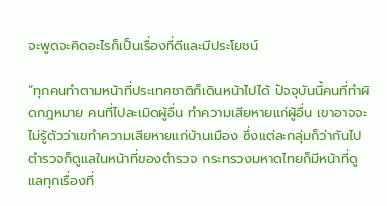จะพูดจะคิดอะไรก็เป็นเรื่องที่ดีและมีประโยชน์

“ทุกคนทำตามหน้าที่ประเทศชาติก็เดินหน้าไปได้ ปัจจุบันนี้คนที่ทำผิดกฎหมาย คนที่ไปละเมิดผู้อื่น ทำความเสียหายแก่ผู้อื่น เขาอาจจะไม่รู้ตัวว่าเขทำความเสียหายแก่บ้านเมือง ซึ่งแต่ละกลุ่มก็ว่ากันไป ตำรวจก็ดูแลในหน้าที่ของตำรวจ กระทรวงมหาดไทยก็มีหน้าที่ดูแลทุกเรื่องที่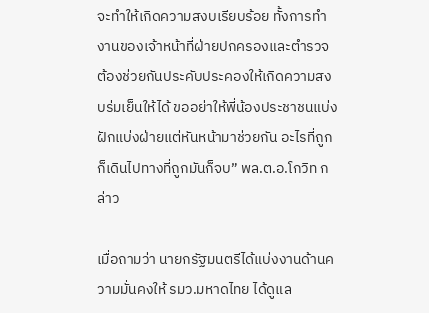จะทำให้เกิดความสงบเรียบร้อย ทั้งการทำงานของเจ้าหน้าที่ฝ่ายปกครองและตำรวจ ต้องช่วยกันประคับประคองให้เกิดความสงบร่มเย็นให้ได้ ขออย่าให้พี่น้องประชาชนแบ่งฝักแบ่งฝ่ายแต่หันหน้ามาช่วยกัน อะไรที่ถูกก็เดินไปทางที่ถูกมันก็จบ” พล.ต.อ.โกวิท กล่าว

เมื่อถามว่า นายกรัฐมนตรีได้แบ่งงานด้านความมั่นคงให้ รมว.มหาดไทย ได้ดูแล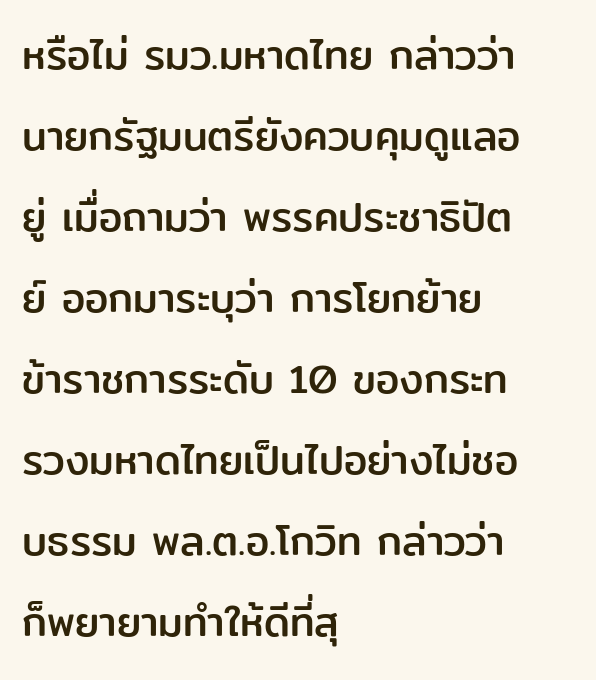หรือไม่ รมว.มหาดไทย กล่าวว่า นายกรัฐมนตรียังควบคุมดูแลอยู่ เมื่อถามว่า พรรคประชาธิปัตย์ ออกมาระบุว่า การโยกย้ายข้าราชการระดับ 10 ของกระทรวงมหาดไทยเป็นไปอย่างไม่ชอบธรรม พล.ต.อ.โกวิท กล่าวว่า ก็พยายามทำให้ดีที่สุ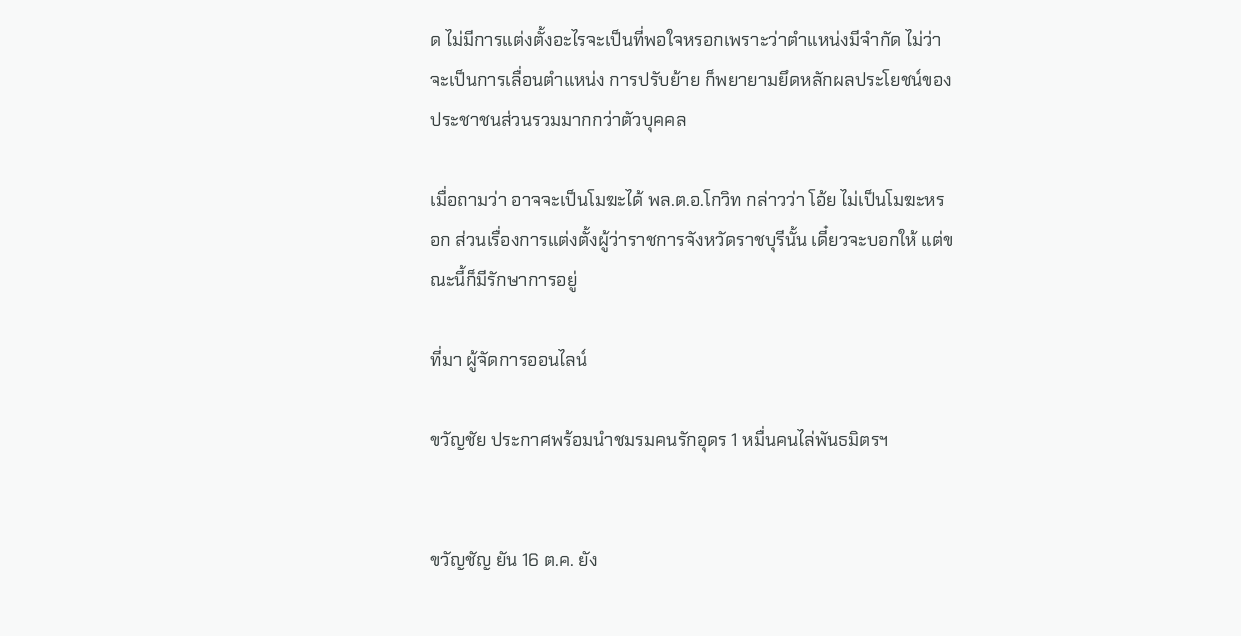ด ไม่มีการแต่งตั้งอะไรจะเป็นที่พอใจหรอกเพราะว่าตำแหน่งมีจำกัด ไม่ว่าจะเป็นการเลื่อนตำแหน่ง การปรับย้าย ก็พยายามยึดหลักผลประโยชน์ของประชาชนส่วนรวมมากกว่าตัวบุคคล

เมื่อถามว่า อาจจะเป็นโมฆะได้ พล.ต.อ.โกวิท กล่าวว่า โอ้ย ไม่เป็นโมฆะหรอก ส่วนเรื่องการแต่งตั้งผู้ว่าราชการจังหวัดราชบุรีนั้น เดี๋ยวจะบอกให้ แต่ขณะนี้ก็มีรักษาการอยู่

ที่มา ผู้จัดการออนไลน์

ขวัญชัย ประกาศพร้อมนำชมรมคนรักอุดร 1 หมื่นคนไล่พันธมิตรฯ


ขวัญชัญ ยัน 16 ต.ค. ยัง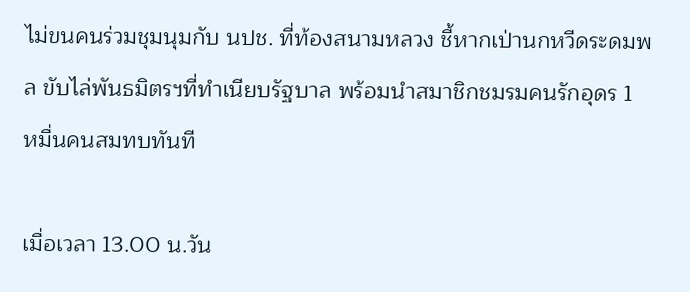ไม่ขนคนร่วมชุมนุมกับ นปช. ที่ท้องสนามหลวง ชี้หากเป่านกหวีดระดมพล ขับไล่พันธมิตรฯที่ทำเนียบรัฐบาล พร้อมนำสมาชิกชมรมคนรักอุดร 1 หมื่นคนสมทบทันที

เมื่อเวลา 13.00 น.วัน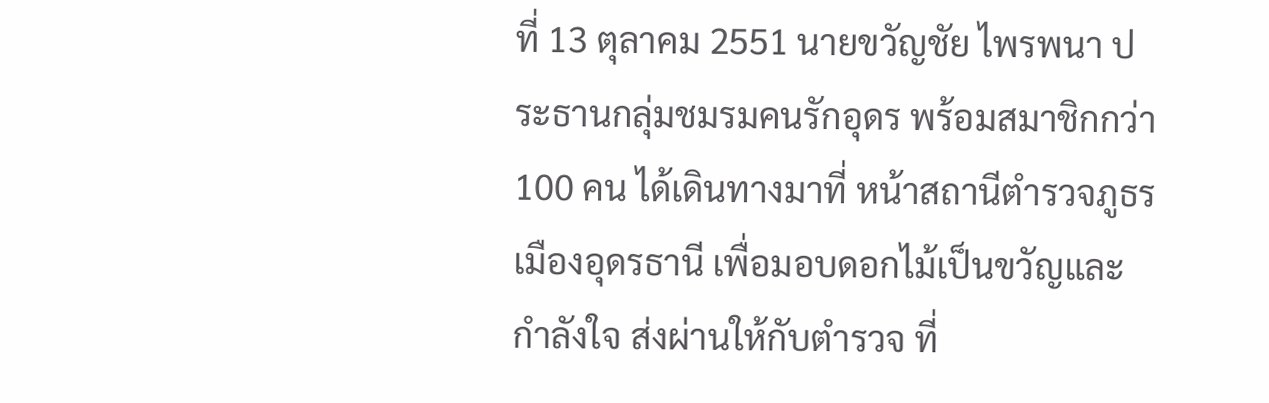ที่ 13 ตุลาคม 2551 นายขวัญชัย ไพรพนา ประธานกลุ่มชมรมคนรักอุดร พร้อมสมาชิกกว่า 100 คน ได้เดินทางมาที่ หน้าสถานีตำรวจภูธรเมืองอุดรธานี เพื่อมอบดอกไม้เป็นขวัญและกำลังใจ ส่งผ่านให้กับตำรวจ ที่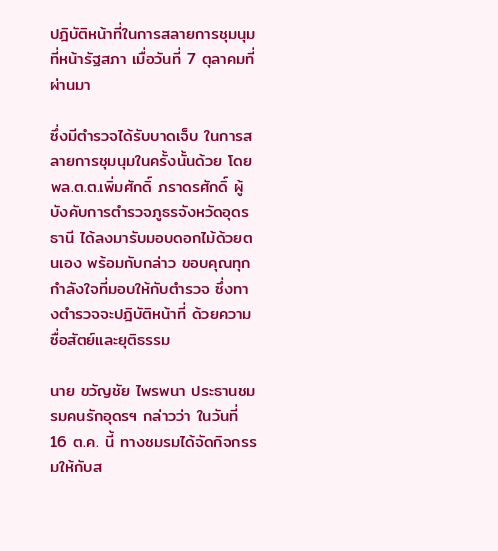ปฎิบัติหน้าที่ในการสลายการชุมนุม ที่หน้ารัฐสภา เมื่อวันที่ 7 ตุลาคมที่ผ่านมา

ซึ่งมีตำรวจได้รับบาดเจ็บ ในการสลายการชุมนุมในครั้งนั้นด้วย โดย พล.ต.ต.เพิ่มศักดิ์ ภราดรศักดิ์ ผู้บังคับการตำรวจภูธรจังหวัดอุดรธานี ได้ลงมารับมอบดอกไม้ด้วยตนเอง พร้อมกับกล่าว ขอบคุณทุกกำลังใจที่มอบให้กับตำรวจ ซึ่งทางตำรวจจะปฎิบัติหน้าที่ ด้วยความซื่อสัตย์และยุติธรรม

นาย ขวัญชัย ไพรพนา ประธานชมรมคนรักอุดรฯ กล่าวว่า ในวันที่ 16 ต.ค. นี้ ทางชมรมได้จัดกิจกรรมให้กับส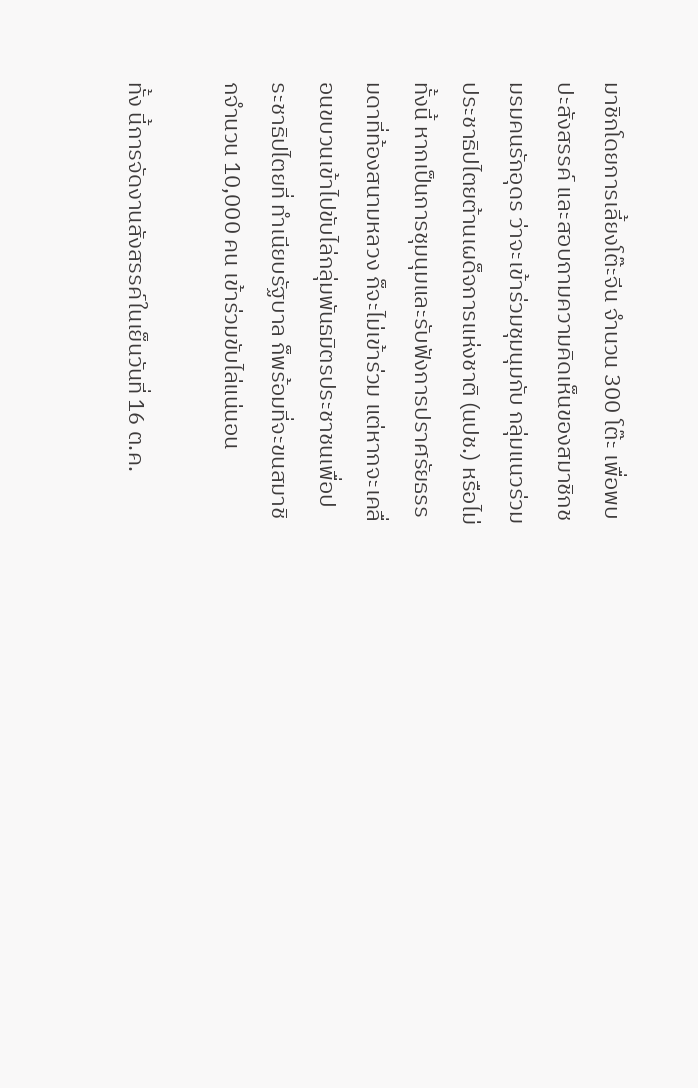มาชิกโดยการเลี้ยงโต๊ะจีน จำนวน 300 โต๊ะ เพื่อพบปะสังสรรค์ และสอบถามความคิดเห็นของสมาชิกชมรมคนรักอุดร ว่าจะเข้าร่วมชุมนุมกับ กลุ่มแนวร่วมประชาธิปไตยต้านเผด็จการแห่งชาติ (นปช.) หรือไม่
ทั้งนี้ หากเป็นการชุมนุมและรับฟังการปราศรัยธรรมดาที่ท้องสนามหลวง ก็จะไม่เข้าร่วม แต่หากจะเคลื่อนขบวนเข้าไปขับไล่กลุ่มพันธมิตรประชาชนเพื่อประชาธิปไตยที่ ทำเนียบรัฐบาล ก็พร้อมที่จะขนสมาชิกจำนวน 10,000 คน เข้าร่วมขับไล่แน่นอน

ทั้ง นี้การจัดงานสังสรรค์ในเย็นวันที่ 16 ต.ค.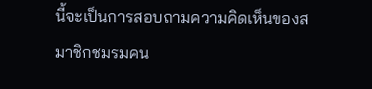นี้จะเป็นการสอบถามความคิดเห็นของสมาชิกชมรมคน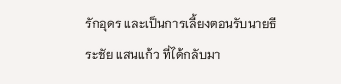รักอุดร และเป็นการเลี้ยงตอนรับนายธีระชัย แสนแก้ว ที่ได้กลับมา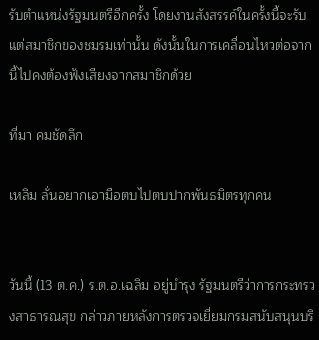รับตำแหน่งรัฐมนตรีอีกครั้ง โดยงานสังสรรค์ในครั้งนี้จะรับแต่สมาชิกของชมรมเท่านั้น ดังนั้นในการเคลื่อนไหวต่อจากนี้ไปคงต้องฟังเสียงจากสมาชิกด้วย

ที่มา คมชัดลึก

เหลิม ลั่นอยากเอามือตบไปตบปากพันธมิตรทุกคน


วันนี้ (13 ต.ค.) ร.ต.อ.เฉลิม อยู่บำรุง รัฐมนตรีว่าการกระทรวงสาธารณสุข กล่าวภายหลังการตรวจเยี่ยมกรมสนับสนุนบริ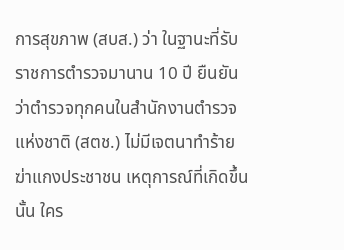การสุขภาพ (สบส.) ว่า ในฐานะที่รับราชการตำรวจมานาน 10 ปี ยืนยันว่าตำรวจทุกคนในสำนักงานตำรวจแห่งชาติ (สตช.) ไม่มีเจตนาทำร้ายฆ่าแกงประชาชน เหตุการณ์ที่เกิดขึ้นนั้น ใคร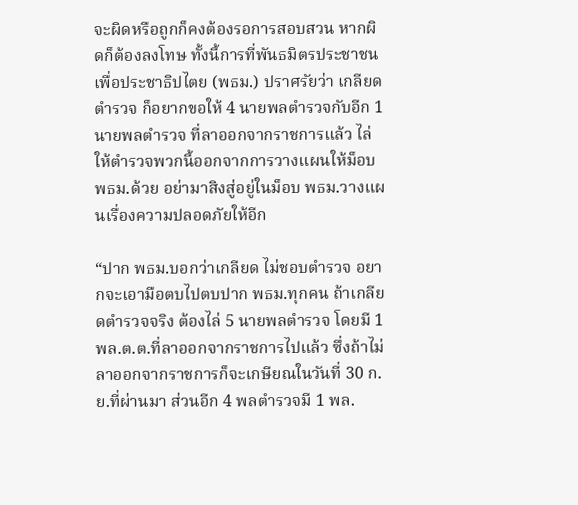จะผิดหรือถูกก็คงต้องรอการสอบสวน หากผิดก็ต้องลงโทษ ทั้งนี้การที่พันธมิตรประชาชนเพื่อประชาธิปไตย (พธม.) ปราศรัยว่า เกลียดตำรวจ ก็อยากขอให้ 4 นายพลตำรวจกับอีก 1 นายพลตำรวจ ที่ลาออกจากราชการแล้ว ไล่ให้ตำรวจพวกนี้ออกจากการวางแผนให้ม็อบ พธม.ด้วย อย่ามาสิงสู่อยู่ในม็อบ พธม.วางแผนเรื่องความปลอดภัยให้อีก

“ปาก พธม.บอกว่าเกลียด ไม่ชอบตำรวจ อยากจะเอามือตบไปตบปาก พธม.ทุกคน ถ้าเกลียดตำรวจจริง ต้องไล่ 5 นายพลตำรวจ โดยมี 1 พล.ต.ต.ที่ลาออกจากราชการไปแล้ว ซึ่งถ้าไม่ลาออกจากราชการก็จะเกษียณในวันที่ 30 ก.ย.ที่ผ่านมา ส่วนอีก 4 พลตำรวจมี 1 พล.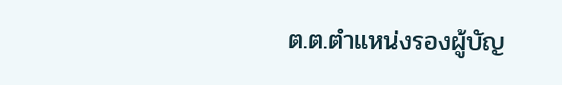ต.ต.ตำแหน่งรองผู้บัญ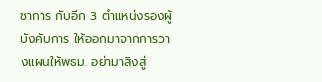ชาการ กับอีก 3 ตำแหน่งรองผู้บังคับการ ให้ออกมาจากการวางแผนให้พธม. อย่ามาสิงสู่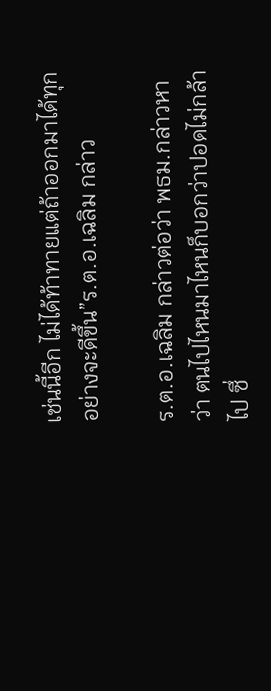เช่นนี้อีก ไม่ได้ท้าทายแต่ถ้าออกมาได้ทุกอย่างจะดีขึ้น”ร.ต.อ.เฉลิม กล่าว

ร.ต.อ.เฉลิม กล่าวต่อว่า พธม.กล่าวหาว่า ตนไปไหนมาไหนก็บอกว่าปอดไม่กล้าไป ซึ่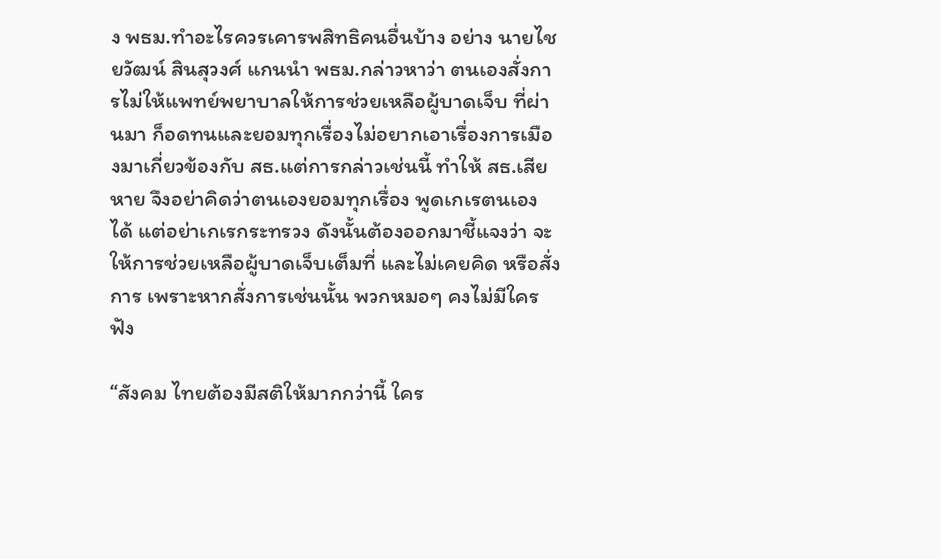ง พธม.ทำอะไรควรเคารพสิทธิคนอื่นบ้าง อย่าง นายไชยวัฒน์ สินสุวงศ์ แกนนำ พธม.กล่าวหาว่า ตนเองสั่งการไม่ให้แพทย์พยาบาลให้การช่วยเหลือผู้บาดเจ็บ ที่ผ่านมา ก็อดทนและยอมทุกเรื่องไม่อยากเอาเรื่องการเมืองมาเกี่ยวข้องกับ สธ.แต่การกล่าวเช่นนี้ ทำให้ สธ.เสียหาย จึงอย่าคิดว่าตนเองยอมทุกเรื่อง พูดเกเรตนเองได้ แต่อย่าเกเรกระทรวง ดังนั้นต้องออกมาชี้แจงว่า จะให้การช่วยเหลือผู้บาดเจ็บเต็มที่ และไม่เคยคิด หรือสั่งการ เพราะหากสั่งการเช่นนั้น พวกหมอๆ คงไม่มีใครฟัง

“สังคม ไทยต้องมีสติให้มากกว่านี้ ใคร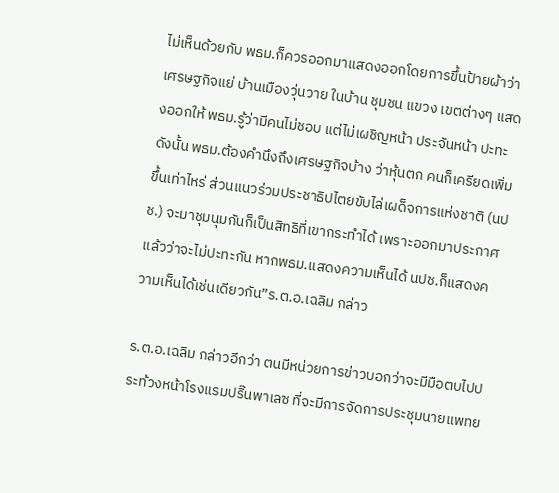ไม่เห็นด้วยกับ พธม.ก็ควรออกมาแสดงออกโดยการขึ้นป้ายผ้าว่าเศรษฐกิจแย่ บ้านเมืองวุ่นวาย ในบ้าน ชุมชน แขวง เขตต่างๆ แสดงออกให้ พธม.รู้ว่ามีคนไม่ชอบ แต่ไม่เผชิญหน้า ประจันหน้า ปะทะ ดังนั้น พธม.ต้องคำนึงถึงเศรษฐกิจบ้าง ว่าหุ้นตก คนก็เครียดเพิ่มขึ้นเท่าไหร่ ส่วนแนวร่วมประชาธิปไตยขับไล่เผด็จการแห่งชาติ (นปช.) จะมาชุมนุมกันก็เป็นสิทธิที่เขากระทำได้ เพราะออกมาประกาศแล้วว่าจะไม่ปะทะกัน หากพธม.แสดงความเห็นได้ นปช.ก็แสดงความเห็นได้เช่นเดียวกัน”ร.ต.อ.เฉลิม กล่าว

ร.ต.อ.เฉลิม กล่าวอีกว่า ตนมีหน่วยการข่าวบอกว่าจะมีมือตบไปประท้วงหน้าโรงแรมปริ๊นพาเลซ ที่จะมีการจัดการประชุมนายแพทย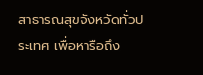สาธารณสุขจังหวัดทั่วประเทศ เพื่อหารือถึง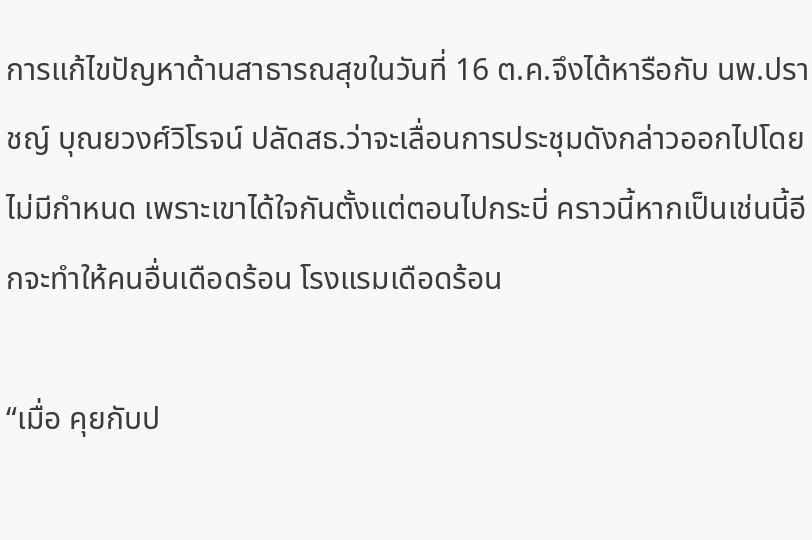การแก้ไขปัญหาด้านสาธารณสุขในวันที่ 16 ต.ค.จึงได้หารือกับ นพ.ปราชญ์ บุณยวงศ์วิโรจน์ ปลัดสธ.ว่าจะเลื่อนการประชุมดังกล่าวออกไปโดยไม่มีกำหนด เพราะเขาได้ใจกันตั้งแต่ตอนไปกระบี่ คราวนี้หากเป็นเช่นนี้อีกจะทำให้คนอื่นเดือดร้อน โรงแรมเดือดร้อน

“เมื่อ คุยกับป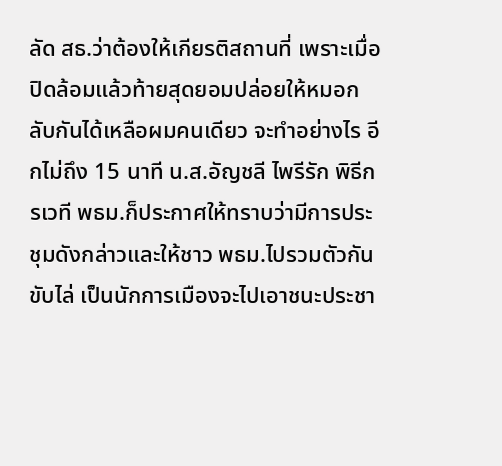ลัด สธ.ว่าต้องให้เกียรติสถานที่ เพราะเมื่อปิดล้อมแล้วท้ายสุดยอมปล่อยให้หมอกลับกันได้เหลือผมคนเดียว จะทำอย่างไร อีกไม่ถึง 15 นาที น.ส.อัญชลี ไพรีรัก พิธีกรเวที พธม.ก็ประกาศให้ทราบว่ามีการประชุมดังกล่าวและให้ชาว พธม.ไปรวมตัวกันขับไล่ เป็นนักการเมืองจะไปเอาชนะประชา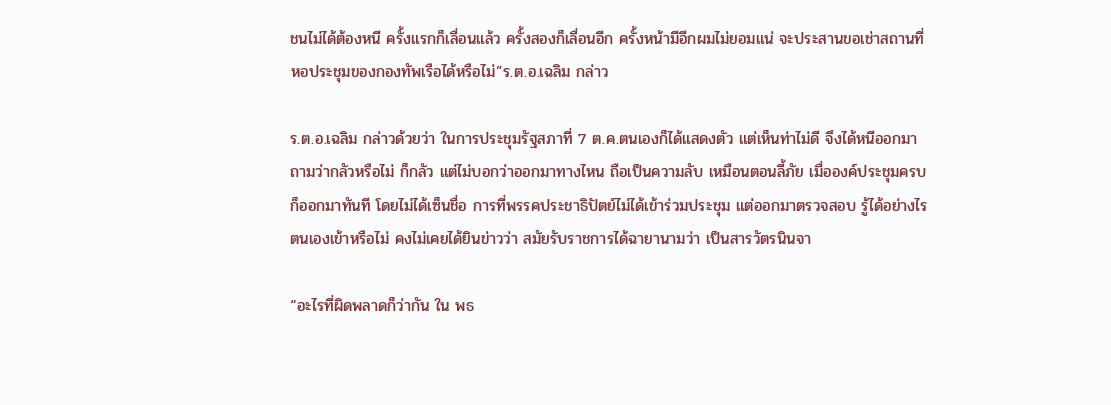ชนไม่ได้ต้องหนี ครั้งแรกก็เลื่อนแล้ว ครั้งสองก็เลื่อนอีก ครั้งหน้ามีอีกผมไม่ยอมแน่ จะประสานขอเช่าสถานที่หอประชุมของกองทัพเรือได้หรือไม่”ร.ต.อ.เฉลิม กล่าว

ร.ต.อ.เฉลิม กล่าวด้วยว่า ในการประชุมรัฐสภาที่ 7 ต.ค.ตนเองก็ได้แสดงตัว แต่เห็นท่าไม่ดี จึงได้หนีออกมา ถามว่ากลัวหรือไม่ ก็กลัว แต่ไม่บอกว่าออกมาทางไหน ถือเป็นความลับ เหมือนตอนลี้ภัย เมื่อองค์ประชุมครบก็ออกมาทันที โดยไม่ได้เซ็นชื่อ การที่พรรคประชาธิปัตย์ไม่ได้เข้าร่วมประชุม แต่ออกมาตรวจสอบ รู้ได้อย่างไรตนเองเข้าหรือไม่ คงไม่เคยได้ยินข่าวว่า สมัยรับราชการได้ฉายานามว่า เป็นสารวัตรนินจา

“อะไรที่ผิดพลาดก็ว่ากัน ใน พธ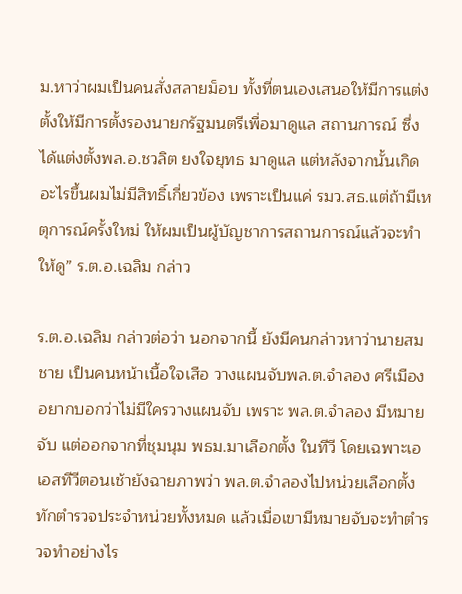ม.หาว่าผมเป็นคนสั่งสลายม็อบ ทั้งที่ตนเองเสนอให้มีการแต่งตั้งให้มีการตั้งรองนายกรัฐมนตรีเพื่อมาดูแล สถานการณ์ ซึ่งได้แต่งตั้งพล.อ.ชวลิต ยงใจยุทธ มาดูแล แต่หลังจากนั้นเกิดอะไรขึ้นผมไม่มีสิทธิ์เกี่ยวข้อง เพราะเป็นแค่ รมว.สธ.แต่ถ้ามีเหตุการณ์ครั้งใหม่ ให้ผมเป็นผู้บัญชาการสถานการณ์แล้วจะทำให้ดู” ร.ต.อ.เฉลิม กล่าว

ร.ต.อ.เฉลิม กล่าวต่อว่า นอกจากนี้ ยังมีคนกล่าวหาว่านายสมชาย เป็นคนหน้าเนื้อใจเสือ วางแผนจับพล.ต.จำลอง ศรีเมือง อยากบอกว่าไม่มีใครวางแผนจับ เพราะ พล.ต.จำลอง มีหมายจับ แต่ออกจากที่ชุมนุม พธม.มาเลือกตั้ง ในทีวี โดยเฉพาะเอเอสทีวีตอนเช้ายังฉายภาพว่า พล.ต.จำลองไปหน่วยเลือกตั้งทักตำรวจประจำหน่วยทั้งหมด แล้วเมื่อเขามีหมายจับจะทำตำรวจทำอย่างไร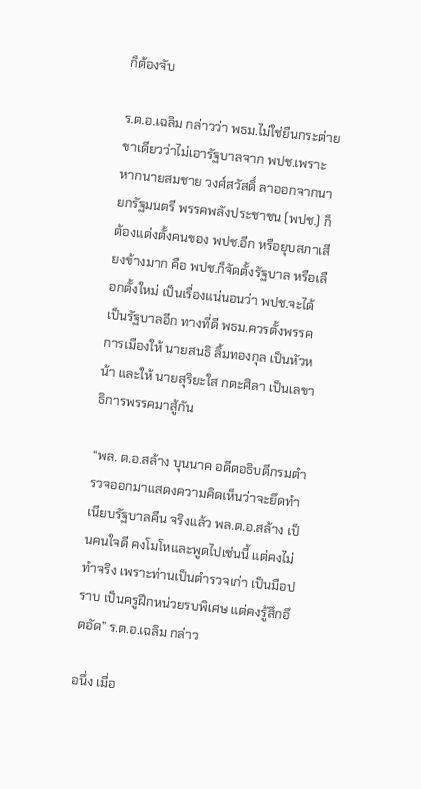ก็ต้องจับ

ร.ต.อ.เฉลิม กล่าวว่า พธม.ไม่ใช่ยืนกระต่ายขาเดียวว่าไม่เอารัฐบาลจาก พปช.เพราะหากนายสมชาย วงศ์สวัสดิ์ ลาออกจากนายกรัฐมนตรี พรรคพลังประชาชน (พปช.) ก็ต้องแต่งตั้งคนของ พปช.อีก หรือยุบสภาเสียงข้างมาก คือ พปช.ก็จัดตั้งรัฐบาล หรือเลือกตั้งใหม่ เป็นเรื่องแน่นอนว่า พปช.จะได้เป็นรัฐบาลอีก ทางที่ดี พธม.ควรตั้งพรรคการเมืองให้ นายสนธิ ลิ้มทองกุล เป็นหัวหน้า และให้ นายสุริยะใส กตะศิลา เป็นเลขาธิการพรรคมาสู้กัน

“พล. ต.อ.สล้าง บุนนาค อดีตอธิบดีกรมตำรวจออกมาแสดงความคิดเห็นว่าจะยึดทำเนียบรัฐบาลคืน จริงแล้ว พล.ต.อ.สล้าง เป็นคนใจดี คงโมโหและพูดไปเช่นนี้ แต่คงไม่ทำจริง เพราะท่านเป็นตำรวจเก่า เป็นมือปราบ เป็นครูฝึกหน่วยรบพิเศษ แต่คงรู้สึกอึดอัด” ร.ต.อ.เฉลิม กล่าว

อนึ่ง เมื่อ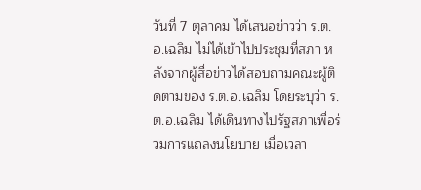วันที่ 7 ตุลาคม ได้เสนอข่าวว่า ร.ต.อ.เฉลิม ไม่ได้เข้าไปประชุมที่สภา หลังจากผู้สื่อข่าวได้สอบถามคณะผู้ติดตามของ ร.ต.อ.เฉลิม โดยระบุว่า ร.ต.อ.เฉลิม ได้เดินทางไปรัฐสภาเพื่อร่วมการแถลงนโยบาย เมื่อเวลา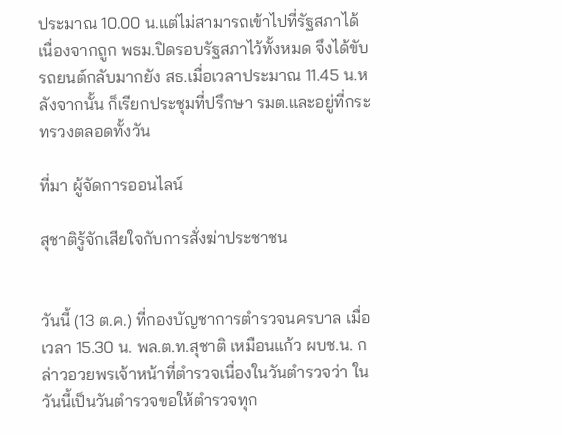ประมาณ 10.00 น.แต่ไม่สามารถเข้าไปที่รัฐสภาได้ เนื่องจากถูก พธม.ปิดรอบรัฐสภาไว้ทั้งหมด จึงได้ขับรถยนต์กลับมากยัง สธ.เมื่อเวลาประมาณ 11.45 น.หลังจากนั้น ก็เรียกประชุมที่ปรึกษา รมต.และอยู่ที่กระทรวงตลอดทั้งวัน

ที่มา ผู้จัดการออนไลน์

สุชาติรู้จักเสียใจกับการสั่งฆ่าประชาชน


วันนี้ (13 ต.ค.) ที่กองบัญชาการตำรวจนครบาล เมื่อเวลา 15.30 น. พล.ต.ท.สุชาติ เหมือนแก้ว ผบช.น. กล่าวอวยพรเจ้าหน้าที่ตำรวจเนื่องในวันตำรวจว่า ในวันนี้เป็นวันตำรวจขอให้ตำรวจทุก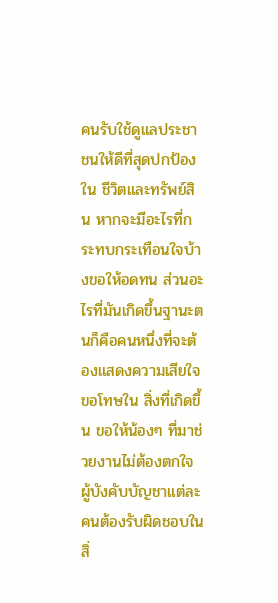คนรับใช้ดูแลประชาชนให้ดีที่สุดปกป้องใน ชีวิตและทรัพย์สิน หากจะมีอะไรที่กระทบกระเทือนใจบ้างขอให้อดทน ส่วนอะไรที่มันเกิดขึ้นฐานะตนก็คือคนหนึ่งที่จะต้องแสดงความเสียใจขอโทษใน สิ่งที่เกิดขึ้น ขอให้น้องๆ ที่มาช่วยงานไม่ต้องตกใจ ผู้บังคับบัญชาแต่ละคนต้องรับผิดชอบในสิ่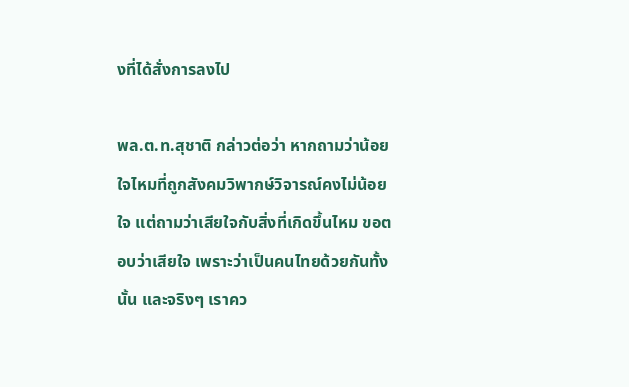งที่ได้สั่งการลงไป

พล.ต.ท.สุชาติ กล่าวต่อว่า หากถามว่าน้อยใจไหมที่ถูกสังคมวิพากษ์วิจารณ์คงไม่น้อยใจ แต่ถามว่าเสียใจกับสิ่งที่เกิดขึ้นไหม ขอตอบว่าเสียใจ เพราะว่าเป็นคนไทยด้วยกันทั้งนั้น และจริงๆ เราคว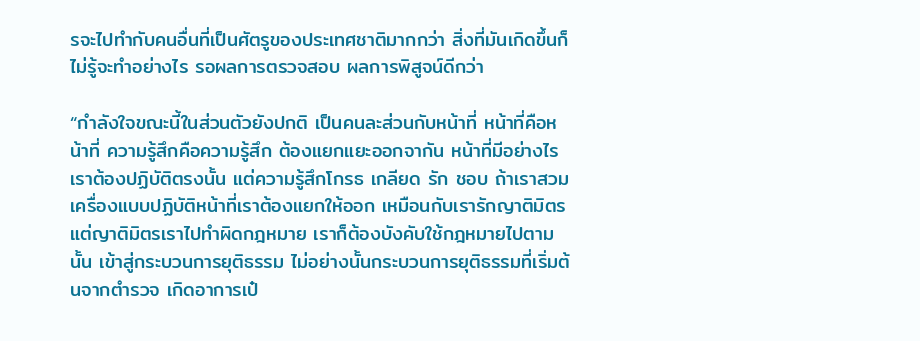รจะไปทำกับคนอื่นที่เป็นศัตรูของประเทศชาติมากกว่า สิ่งที่มันเกิดขึ้นก็ไม่รู้จะทำอย่างไร รอผลการตรวจสอบ ผลการพิสูจน์ดีกว่า

“กำลังใจขณะนี้ในส่วนตัวยังปกติ เป็นคนละส่วนกับหน้าที่ หน้าที่คือหน้าที่ ความรู้สึกคือความรู้สึก ต้องแยกแยะออกจากัน หน้าที่มีอย่างไรเราต้องปฏิบัติตรงนั้น แต่ความรู้สึกโกรธ เกลียด รัก ชอบ ถ้าเราสวมเครื่องแบบปฏิบัติหน้าที่เราต้องแยกให้ออก เหมือนกับเรารักญาติมิตร แต่ญาติมิตรเราไปทำผิดกฎหมาย เราก็ต้องบังคับใช้กฎหมายไปตามนั้น เข้าสู่กระบวนการยุติธรรม ไม่อย่างนั้นกระบวนการยุติธรรมที่เริ่มต้นจากตำรวจ เกิดอาการเป๋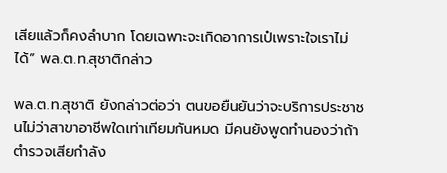เสียแล้วก็คงลำบาก โดยเฉพาะจะเกิดอาการเป๋เพราะใจเราไม่ได้” พล.ต.ท.สุชาติกล่าว

พล.ต.ท.สุชาติ ยังกล่าวต่อว่า ตนขอยืนยันว่าจะบริการประชาชนไม่ว่าสาขาอาชีพใดเท่าเทียมกันหมด มีคนยังพูดทำนองว่าถ้าตำรวจเสียกำลัง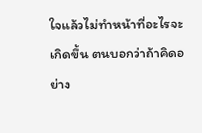ใจแล้วไม่ทำหน้าที่อะไรจะเกิดขึ้น ตนบอกว่าถ้าคิดอย่าง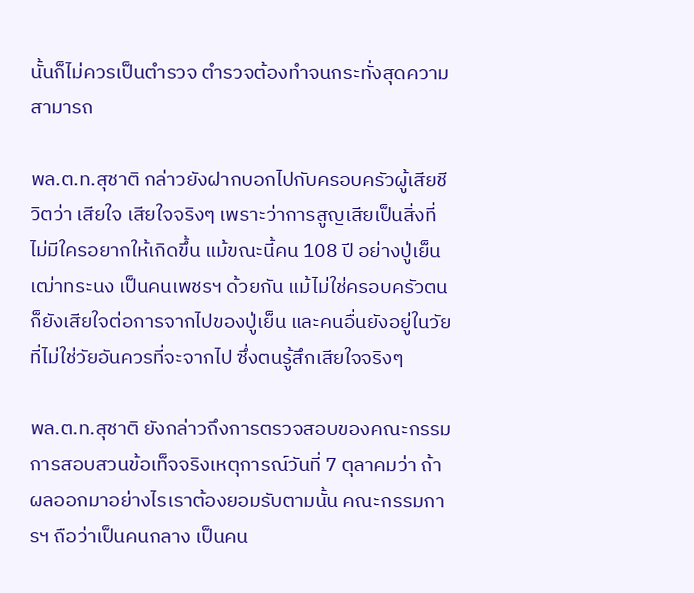นั้นก็ไม่ควรเป็นตำรวจ ตำรวจต้องทำจนกระทั่งสุดความสามารถ

พล.ต.ท.สุชาติ กล่าวยังฝากบอกไปกับครอบครัวผู้เสียชีวิตว่า เสียใจ เสียใจจริงๆ เพราะว่าการสูญเสียเป็นสิ่งที่ไม่มีใครอยากให้เกิดขึ้น แม้ขณะนี้คน 108 ปี อย่างปู่เย็น เฒ่าทระนง เป็นคนเพชรฯ ด้วยกัน แม้ไม่ใช่ครอบครัวตนก็ยังเสียใจต่อการจากไปของปู่เย็น และคนอื่นยังอยู่ในวัยที่ไม่ใช่วัยอันควรที่จะจากไป ซึ่งตนรู้สึกเสียใจจริงๆ

พล.ต.ท.สุชาติ ยังกล่าวถึงการตรวจสอบของคณะกรรมการสอบสวนข้อเท็จจริงเหตุการณ์วันที่ 7 ตุลาคมว่า ถ้าผลออกมาอย่างไรเราต้องยอมรับตามนั้น คณะกรรมการฯ ถือว่าเป็นคนกลาง เป็นคน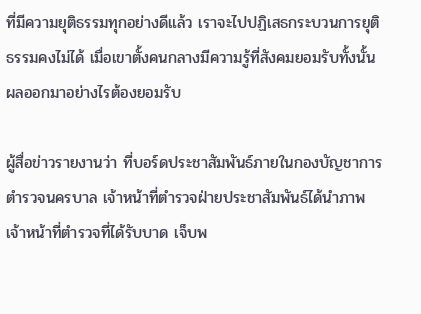ที่มีความยุติธรรมทุกอย่างดีแล้ว เราจะไปปฏิเสธกระบวนการยุติธรรมคงไม่ได้ เมื่อเขาตั้งคนกลางมีความรู้ที่สังคมยอมรับทั้งนั้น ผลออกมาอย่างไรต้องยอมรับ

ผู้สื่อข่าวรายงานว่า ที่บอร์ดประชาสัมพันธ์ภายในกองบัญชาการตำรวจนครบาล เจ้าหน้าที่ตำรวจฝ่ายประชาสัมพันธ์ได้นำภาพเจ้าหน้าที่ตำรวจที่ได้รับบาด เจ็บพ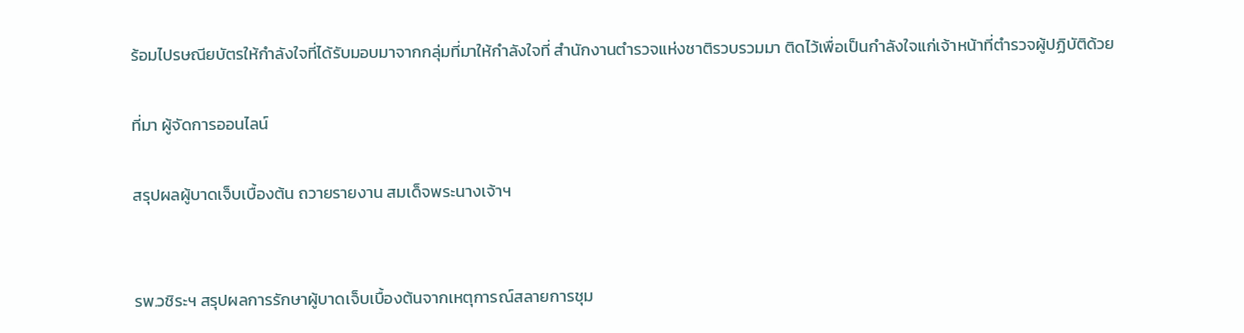ร้อมไปรษณียบัตรให้กำลังใจที่ได้รับมอบมาจากกลุ่มที่มาให้กำลังใจที่ สำนักงานตำรวจแห่งชาติรวบรวมมา ติดไว้เพื่อเป็นกำลังใจแก่เจ้าหน้าที่ตำรวจผู้ปฏิบัติด้วย

ที่มา ผู้จัดการออนไลน์

สรุปผลผู้บาดเจ็บเบื้องต้น ถวายรายงาน สมเด็จพระนางเจ้าฯ


รพ.วชิระฯ สรุปผลการรักษาผู้บาดเจ็บเบื้องต้นจากเหตุการณ์สลายการชุม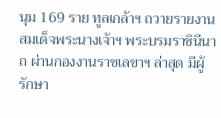นุม 169 ราย ทูลเกล้าฯ ถวายรายงานสมเด็จพระนางเจ้าฯ พระบรมราชินีนาถ ผ่านกองงานราชเลขาฯ ล่าสุด มีผู้รักษา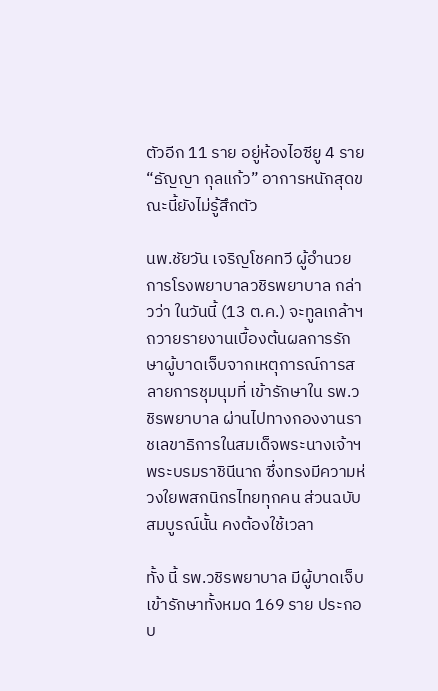ตัวอีก 11 ราย อยู่ห้องไอซียู 4 ราย “ธัญญา กุลแก้ว” อาการหนักสุดขณะนี้ยังไม่รู้สึกตัว

นพ.ชัยวัน เจริญโชคทวี ผู้อำนวยการโรงพยาบาลวชิรพยาบาล กล่าวว่า ในวันนี้ (13 ต.ค.) จะทูลเกล้าฯ ถวายรายงานเบื้องต้นผลการรักษาผู้บาดเจ็บจากเหตุการณ์การสลายการชุมนุมที่ เข้ารักษาใน รพ.วชิรพยาบาล ผ่านไปทางกองงานราชเลขาธิการในสมเด็จพระนางเจ้าฯ พระบรมราชินีนาถ ซึ่งทรงมีความห่วงใยพสกนิกรไทยทุกคน ส่วนฉบับสมบูรณ์นั้น คงต้องใช้เวลา

ทั้ง นี้ รพ.วชิรพยาบาล มีผู้บาดเจ็บเข้ารักษาทั้งหมด 169 ราย ประกอบ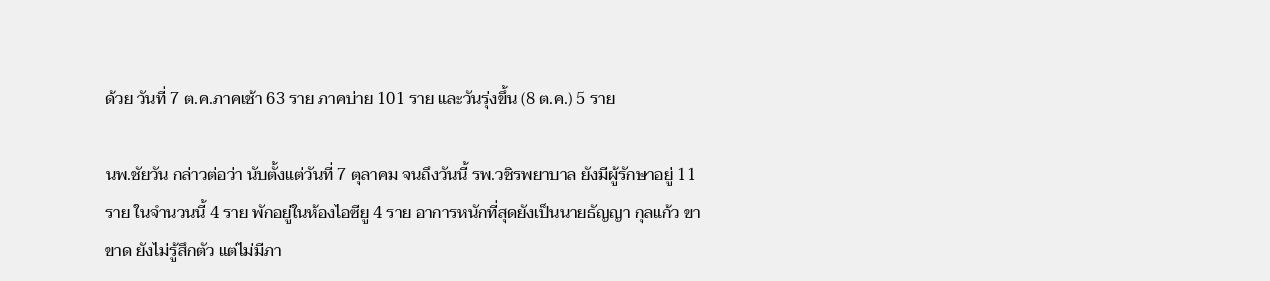ด้วย วันที่ 7 ต.ค.ภาคเช้า 63 ราย ภาคบ่าย 101 ราย และวันรุ่งขึ้น (8 ต.ค.) 5 ราย

นพ.ชัยวัน กล่าวต่อว่า นับตั้งแต่วันที่ 7 ตุลาคม จนถึงวันนี้ รพ.วชิรพยาบาล ยังมีผู้รักษาอยู่ 11 ราย ในจำนวนนี้ 4 ราย พักอยู่ในห้องไอซียู 4 ราย อาการหนักที่สุดยังเป็นนายธัญญา กุลแก้ว ขาขาด ยังไม่รู้สึกตัว แต่ไม่มีภา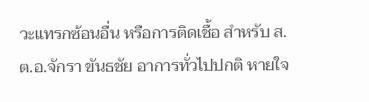วะแทรกซ้อนอื่น หรือการติดเชื้อ สำหรับ ส.ต.อ.จักรา ขันธชัย อาการทั่วไปปกติ หายใจ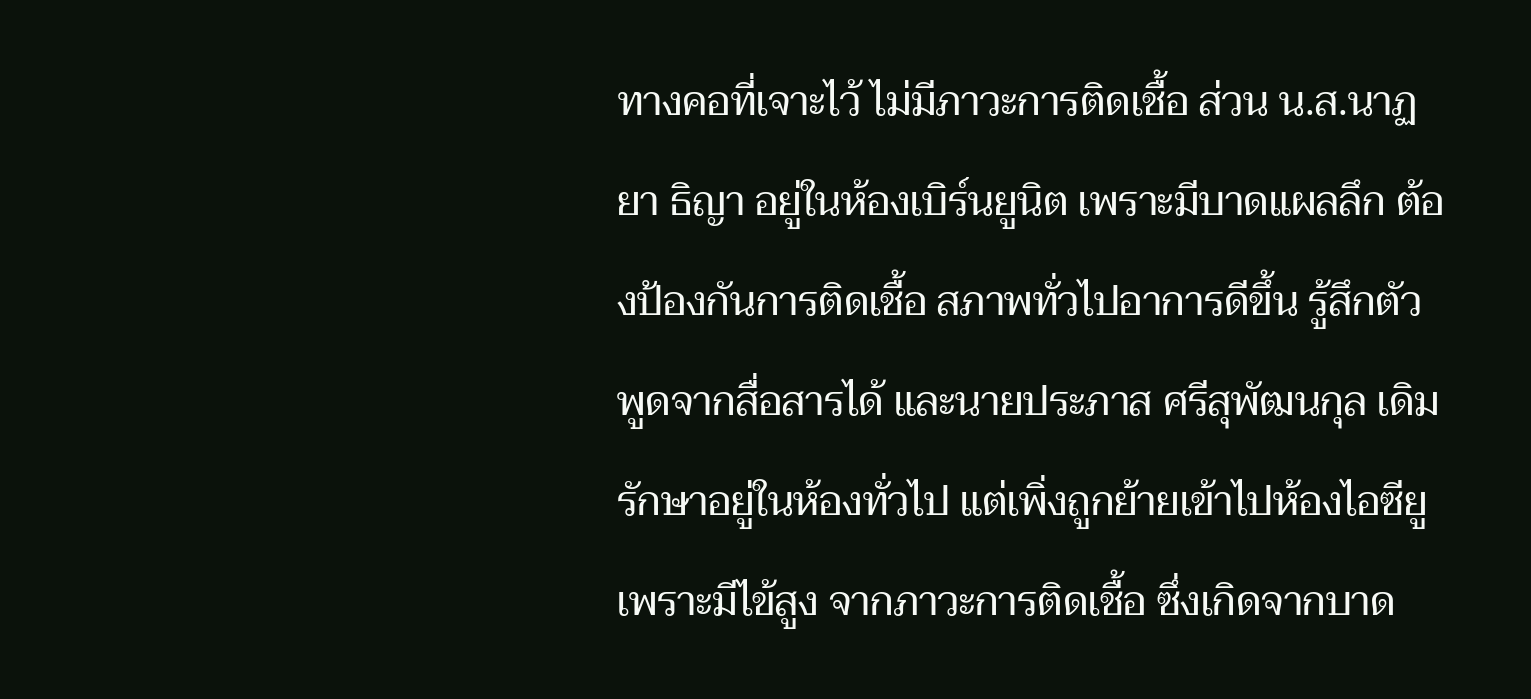ทางคอที่เจาะไว้ ไม่มีภาวะการติดเชื้อ ส่วน น.ส.นาฏยา ธิญา อยู่ในห้องเบิร์นยูนิต เพราะมีบาดแผลลึก ต้องป้องกันการติดเชื้อ สภาพทั่วไปอาการดีขึ้น รู้สึกตัว พูดจากสื่อสารได้ และนายประภาส ศรีสุพัฒนกุล เดิมรักษาอยู่ในห้องทั่วไป แต่เพิ่งถูกย้ายเข้าไปห้องไอซียู เพราะมีไข้สูง จากภาวะการติดเชื้อ ซึ่งเกิดจากบาด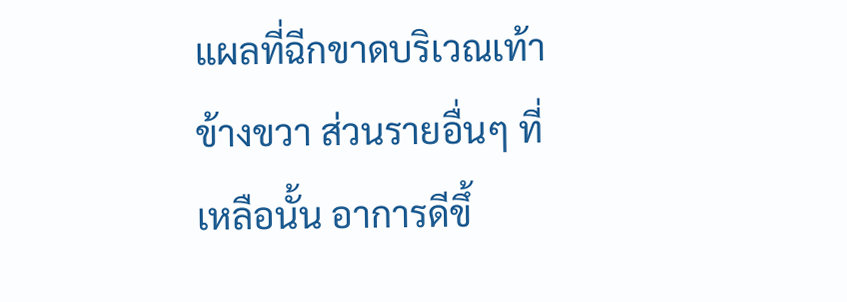แผลที่ฉีกขาดบริเวณเท้าข้างขวา ส่วนรายอื่นๆ ที่เหลือนั้น อาการดีขึ้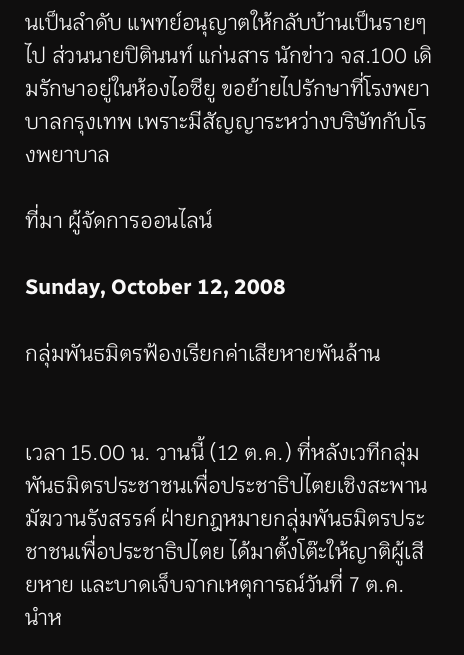นเป็นลำดับ แพทย์อนุญาตให้กลับบ้านเป็นรายๆ ไป ส่วนนายปิตินนท์ แก่นสาร นักข่าว จส.100 เดิมรักษาอยู่ในห้องไอซียู ขอย้ายไปรักษาที่โรงพยาบาลกรุงเทพ เพราะมีสัญญาระหว่างบริษัทกับโรงพยาบาล

ที่มา ผู้จัดการออนไลน์

Sunday, October 12, 2008

กลุ่มพันธมิตรฟ้องเรียกค่าเสียหายพันล้าน


เวลา 15.00 น. วานนี้ (12 ต.ค.) ที่หลังเวทีกลุ่มพันธมิตรประชาชนเพื่อประชาธิปไตยเชิงสะพานมัฆวานรังสรรค์ ฝ่ายกฎหมายกลุ่มพันธมิตรประชาชนเพื่อประชาธิปไตย ได้มาตั้งโต๊ะให้ญาติผู้เสียหาย และบาดเจ็บจากเหตุการณ์วันที่ 7 ต.ค. นำห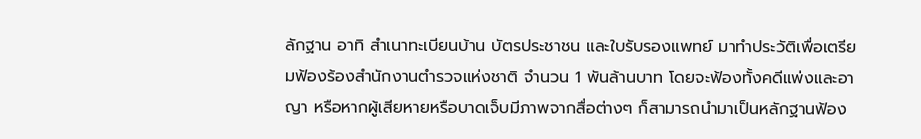ลักฐาน อาทิ สำเนาทะเบียนบ้าน บัตรประชาชน และใบรับรองแพทย์ มาทำประวัติเพื่อเตรียมฟ้องร้องสำนักงานตำรวจแห่งชาติ จำนวน 1 พันล้านบาท โดยจะฟ้องทั้งคดีแพ่งและอาญา หรือหากผู้เสียหายหรือบาดเจ็บมีภาพจากสื่อต่างๆ ก็สามารถนำมาเป็นหลักฐานฟ้อง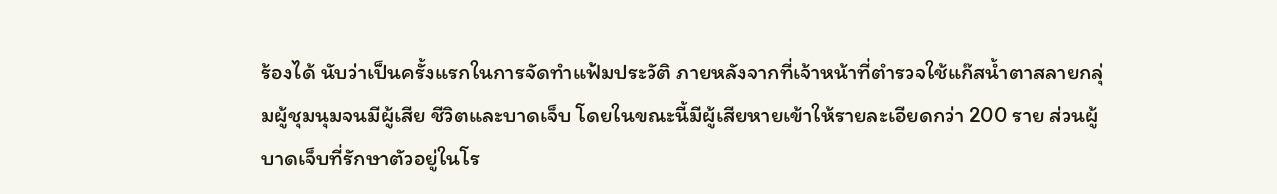ร้องได้ นับว่าเป็นครั้งแรกในการจัดทำแฟ้มประวัติ ภายหลังจากที่เจ้าหน้าที่ตำรวจใช้แก๊สน้ำตาสลายกลุ่มผู้ชุมนุมจนมีผู้เสีย ชีวิตและบาดเจ็บ โดยในขณะนี้มีผู้เสียหายเข้าให้รายละเอียดกว่า 200 ราย ส่วนผู้บาดเจ็บที่รักษาตัวอยู่ในโร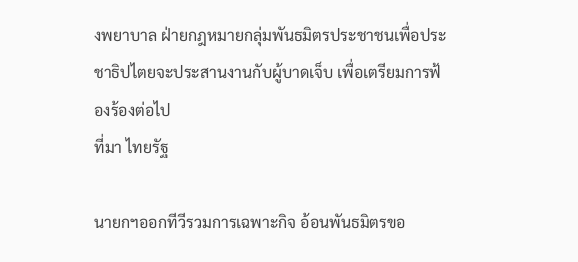งพยาบาล ฝ่ายกฎหมายกลุ่มพันธมิตรประชาชนเพื่อประชาธิปไตยจะประสานงานกับผู้บาดเจ็บ เพื่อเตรียมการฟ้องร้องต่อไป
ที่มา ไทยรัฐ

นายกฯออกทีวีรวมการเฉพาะกิจ อ้อนพันธมิตรขอ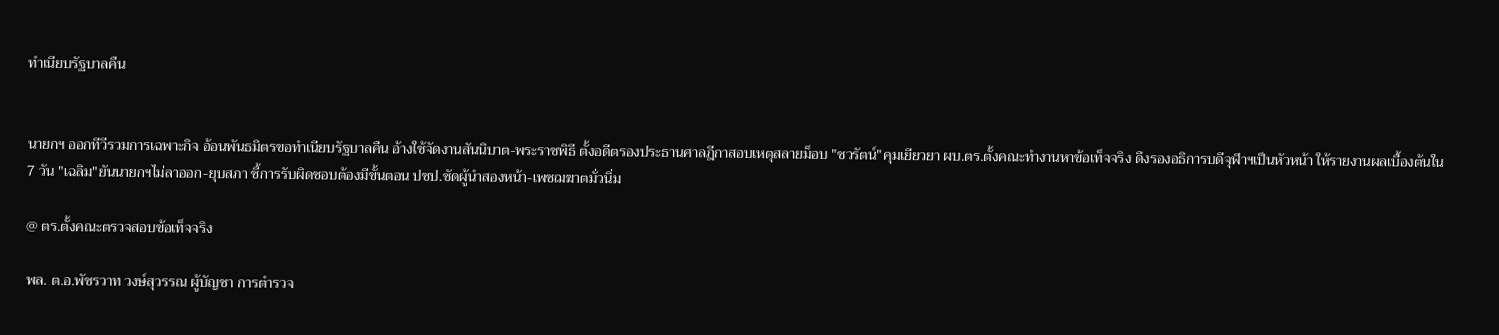ทำเนียบรัฐบาลคืน


นายกฯ ออกทีวีรวมการเฉพาะกิจ อ้อนพันธมิตรขอทำเนียบรัฐบาลคืน อ้างใช้จัดงานสันนิบาต-พระราชพิธี ตั้งอดีตรองประธานศาลฎีกาสอบเหตุสลายม็อบ "ชวรัตน์"คุมเยียวยา ผบ.ตร.ตั้งคณะทำงานหาข้อเท็จจริง ดึงรองอธิการบดีจุฬาฯเป็นหัวหน้า ให้รายงานผลเบื้องต้นใน 7 วัน "เฉลิม"ยันนายกฯไม่ลาออก-ยุบสภา ชี้การรับผิดชอบต้องมีขั้นตอน ปชป.ซัดผู้นำสองหน้า-เพชฌฆาตมั่วนิ่ม

@ ตร.ตั้งคณะตรวจสอบข้อเท็จจริง

พล. ต.อ.พัชรวาท วงษ์สุวรรณ ผู้บัญชา การตำรวจ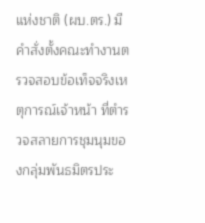แห่งชาติ (ผบ.ตร.) มีคำสั่งตั้งคณะทำงานตรวจสอบข้อเท็จจริงเหตุการณ์เจ้าหน้า ที่ตำรวจสลายการชุมนุมของกลุ่มพันธมิตรประ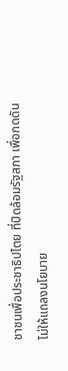ชาชนเพื่อประชาธิปไตย ที่ปิดล้อมรัฐสภา เพื่อกดดันไม่ให้แถลงนโยบาย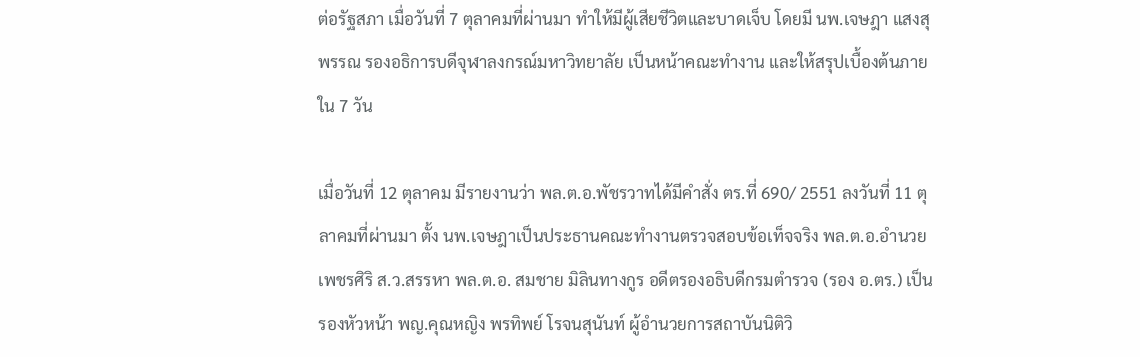ต่อรัฐสภา เมื่อวันที่ 7 ตุลาคมที่ผ่านมา ทำให้มีผู้เสียชีวิตและบาดเจ็บ โดยมี นพ.เจษฎา แสงสุพรรณ รองอธิการบดีจุฬาลงกรณ์มหาวิทยาลัย เป็นหน้าคณะทำงาน และให้สรุปเบื้องต้นภายใน 7 วัน

เมื่อวันที่ 12 ตุลาคม มีรายงานว่า พล.ต.อ.พัชรวาทได้มีคำสั่ง ตร.ที่ 690/ 2551 ลงวันที่ 11 ตุลาคมที่ผ่านมา ตั้ง นพ.เจษฎาเป็นประธานคณะทำงานตรวจสอบข้อเท็จจริง พล.ต.อ.อำนวย เพชรศิริ ส.ว.สรรหา พล.ต.อ. สมชาย มิลินทางกูร อดีตรองอธิบดีกรมตำรวจ (รอง อ.ตร.) เป็นรองหัวหน้า พญ.คุณหญิง พรทิพย์ โรจนสุนันท์ ผู้อำนวยการสถาบันนิติวิ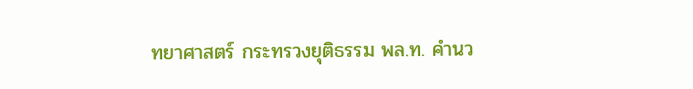ทยาศาสตร์ กระทรวงยุติธรรม พล.ท. คำนว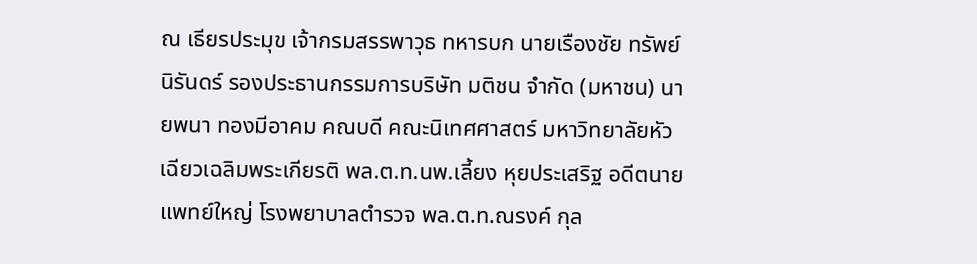ณ เธียรประมุข เจ้ากรมสรรพาวุธ ทหารบก นายเรืองชัย ทรัพย์นิรันดร์ รองประธานกรรมการบริษัท มติชน จำกัด (มหาชน) นายพนา ทองมีอาคม คณบดี คณะนิเทศศาสตร์ มหาวิทยาลัยหัวเฉียวเฉลิมพระเกียรติ พล.ต.ท.นพ.เลี้ยง หุยประเสริฐ อดีตนายแพทย์ใหญ่ โรงพยาบาลตำรวจ พล.ต.ท.ณรงค์ กุล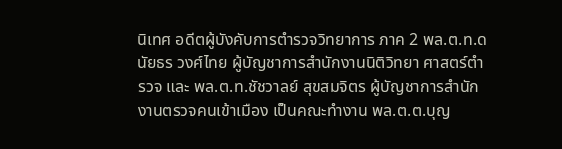นิเทศ อดีตผู้บังคับการตำรวจวิทยาการ ภาค 2 พล.ต.ท.ดนัยธร วงศ์ไทย ผู้บัญชาการสำนักงานนิติวิทยา ศาสตร์ตำรวจ และ พล.ต.ท.ชัชวาลย์ สุขสมจิตร ผู้บัญชาการสำนักงานตรวจคนเข้าเมือง เป็นคณะทำงาน พล.ต.ต.บุญ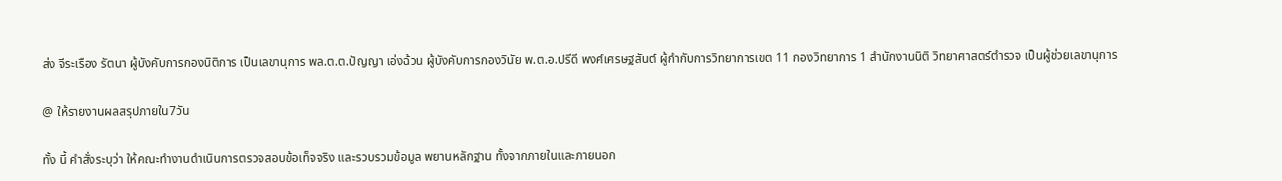ส่ง จีระเรือง รัตนา ผู้บังคับการกองนิติการ เป็นเลขานุการ พล.ต.ต.ปัญญา เอ่งฉ้วน ผู้บังคับการกองวินัย พ.ต.อ.ปรีดี พงศ์เศรษฐสันต์ ผู้กำกับการวิทยาการเขต 11 กองวิทยาการ 1 สำนักงานนิติ วิทยาศาสตร์ตำรวจ เป็นผู้ช่วยเลขานุการ

@ ให้รายงานผลสรุปภายใน7วัน

ทั้ง นี้ คำสั่งระบุว่า ให้คณะทำงานดำเนินการตรวจสอบข้อเท็จจริง และรวบรวมข้อมูล พยานหลักฐาน ทั้งจากภายในและภายนอก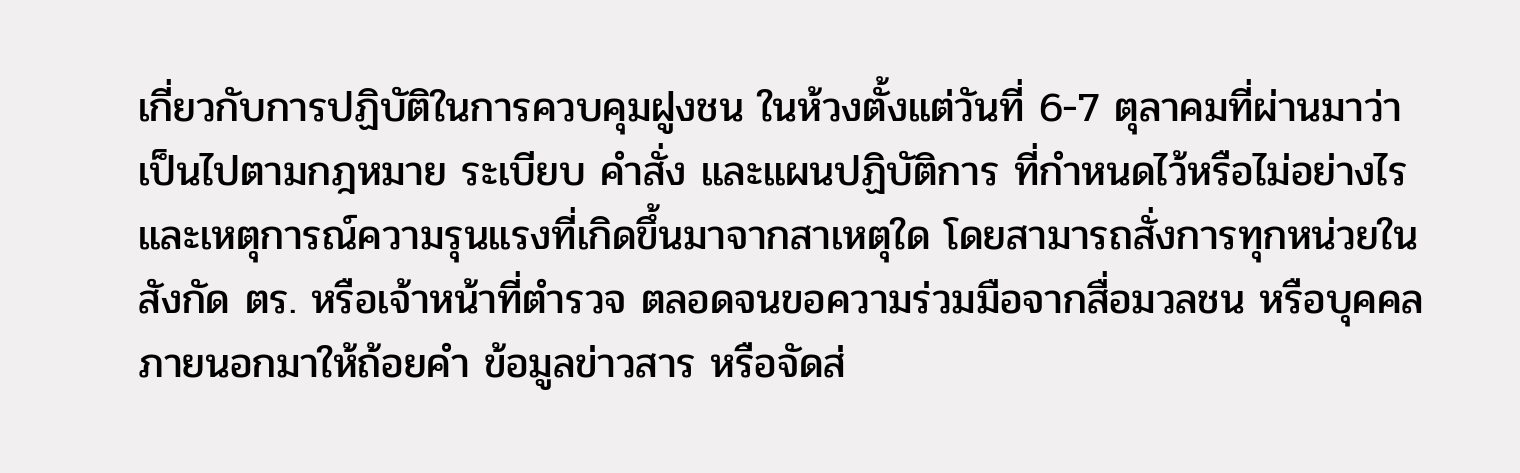เกี่ยวกับการปฏิบัติในการควบคุมฝูงชน ในห้วงตั้งแต่วันที่ 6-7 ตุลาคมที่ผ่านมาว่าเป็นไปตามกฎหมาย ระเบียบ คำสั่ง และแผนปฏิบัติการ ที่กำหนดไว้หรือไม่อย่างไร และเหตุการณ์ความรุนแรงที่เกิดขึ้นมาจากสาเหตุใด โดยสามารถสั่งการทุกหน่วยในสังกัด ตร. หรือเจ้าหน้าที่ตำรวจ ตลอดจนขอความร่วมมือจากสื่อมวลชน หรือบุคคลภายนอกมาให้ถ้อยคำ ข้อมูลข่าวสาร หรือจัดส่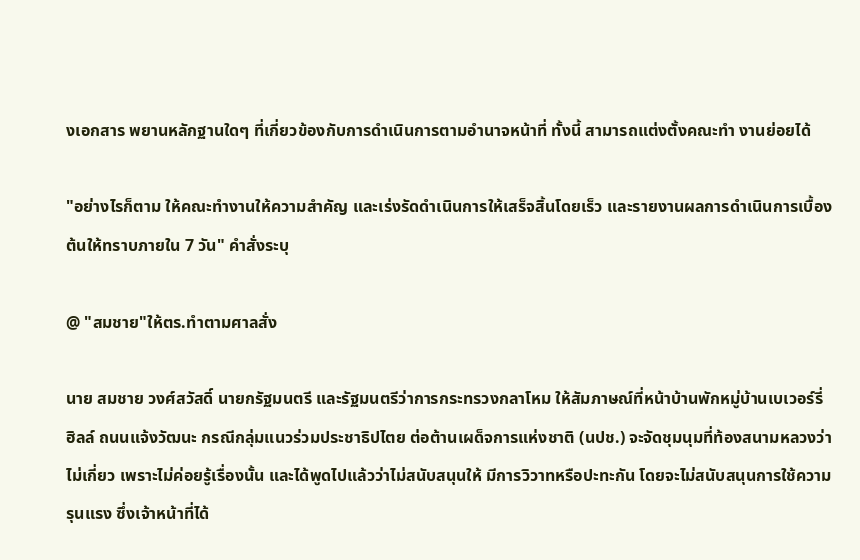งเอกสาร พยานหลักฐานใดๆ ที่เกี่ยวข้องกับการดำเนินการตามอำนาจหน้าที่ ทั้งนี้ สามารถแต่งตั้งคณะทำ งานย่อยได้

"อย่างไรก็ตาม ให้คณะทำงานให้ความสำคัญ และเร่งรัดดำเนินการให้เสร็จสิ้นโดยเร็ว และรายงานผลการดำเนินการเบื้องต้นให้ทราบภายใน 7 วัน" คำสั่งระบุ

@ "สมชาย"ให้ตร.ทำตามศาลสั่ง

นาย สมชาย วงศ์สวัสดิ์ นายกรัฐมนตรี และรัฐมนตรีว่าการกระทรวงกลาโหม ให้สัมภาษณ์ที่หน้าบ้านพักหมู่บ้านเบเวอร์รี่ ฮิลล์ ถนนแจ้งวัฒนะ กรณีกลุ่มแนวร่วมประชาธิปไตย ต่อต้านเผด็จการแห่งชาติ (นปช.) จะจัดชุมนุมที่ท้องสนามหลวงว่าไม่เกี่ยว เพราะไม่ค่อยรู้เรื่องนั้น และได้พูดไปแล้วว่าไม่สนับสนุนให้ มีการวิวาทหรือปะทะกัน โดยจะไม่สนับสนุนการใช้ความรุนแรง ซึ่งเจ้าหน้าที่ได้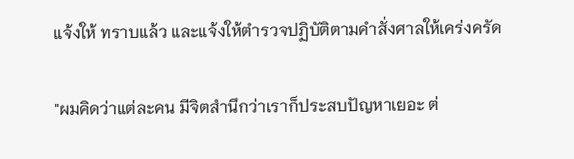แจ้งให้ ทราบแล้ว และแจ้งให้ตำรวจปฏิบัติตามคำสั่งศาลให้เคร่งครัด

"ผมคิดว่าแต่ละคน มีจิตสำนึกว่าเราก็ประสบปัญหาเยอะ ต่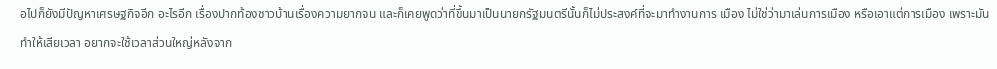อไปก็ยังมีปัญหาเศรษฐกิจอีก อะไรอีก เรื่องปากท้องชาวบ้านเรื่องความยากจน และก็เคยพูดว่าที่ขึ้นมาเป็นนายกรัฐมนตรีนั้นก็ไม่ประสงค์ที่จะมาทำงานการ เมือง ไม่ใช่ว่ามาเล่นการเมือง หรือเอาแต่การเมือง เพราะมันทำให้เสียเวลา อยากจะใช้เวลาส่วนใหญ่หลังจาก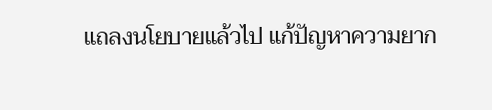แถลงนโยบายแล้วไป แก้ปัญหาความยาก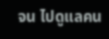จน ไปดูแลคน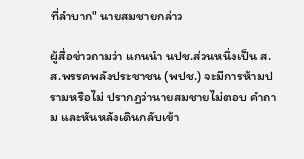ที่ลำบาก" นายสมชายกล่าว

ผู้สื่อข่าวถามว่า แกนนำ นปช.ส่วนหนึ่งเป็น ส.ส.พรรคพลังประชาชน (พปช.) จะมีการห้ามปรามหรือไม่ ปรากฏว่านายสมชายไม่ตอบ คำถาม และหันหลังเดินกลับเข้า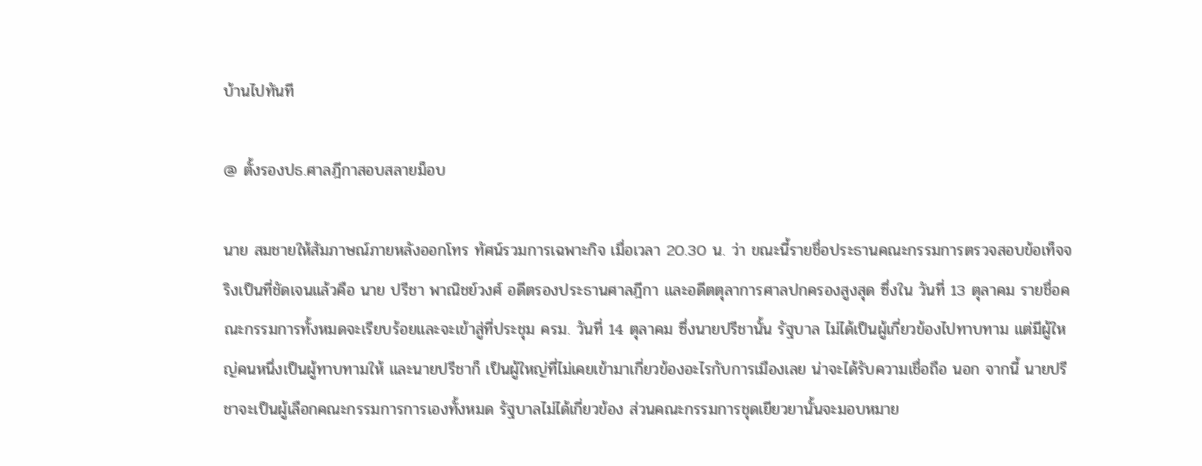บ้านไปทันที

@ ตั้งรองปธ.ศาลฎีกาสอบสลายม็อบ

นาย สมชายให้สัมภาษณ์ภายหลังออกโทร ทัศน์รวมการเฉพาะกิจ เมื่อเวลา 20.30 น. ว่า ขณะนี้รายชื่อประธานคณะกรรมการตรวจสอบข้อเท็จจริงเป็นที่ชัดเจนแล้วคือ นาย ปรีชา พาณิชย์วงศ์ อดีตรองประธานศาลฎีกา และอดีตตุลาการศาลปกครองสูงสุด ซึ่งใน วันที่ 13 ตุลาคม รายชื่อคณะกรรมการทั้งหมดจะเรียบร้อยและจะเข้าสู่ที่ประชุม ครม. วันที่ 14 ตุลาคม ซึ่งนายปรีชานั้น รัฐบาล ไม่ได้เป็นผู้เกี่ยวข้องไปทาบทาม แต่มีผู้ใหญ่คนหนึ่งเป็นผู้ทาบทามให้ และนายปรีชาก็ เป็นผู้ใหญ่ที่ไม่เคยเข้ามาเกี่ยวข้องอะไรกับการเมืองเลย น่าจะได้รับความเชื่อถือ นอก จากนี้ นายปรีชาจะเป็นผู้เลือกคณะกรรมการการเองทั้งหมด รัฐบาลไม่ได้เกี่ยวข้อง ส่วนคณะกรรมการชุดเยียวยานั้นจะมอบหมาย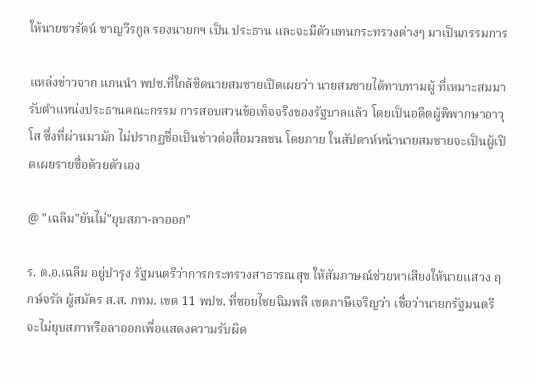ให้นายชวรัตน์ ชาญวีรกูล รองนายกฯ เป็น ประธาน และจะมีตัวแทนกระทรวงต่างๆ มาเป็นกรรมการ

แหล่งข่าวจาก แกนนำ พปช.ที่ใกล้ชิดนายสมชายเปิดเผยว่า นายสมชายได้ทาบทามผู้ ที่เหมาะสมมารับตำแหน่งประธานคณะกรรม การสอบสวนข้อเท็จจริงของรัฐบาลแล้ว โดยเป็นอดีตผู้พิพากษาอาวุโส ซึ่งที่ผ่านมามัก ไม่ปรากฏชื่อเป็นข่าวต่อสื่อมวลชน โดยภาย ในสัปดาห์หน้านายสมชายจะเป็นผู้เปิดเผยรายชื่อด้วยตัวเอง

@ "เฉลิม"ยันไม่"ยุบสภา-ลาออก"

ร. ต.อ.เฉลิม อยู่บำรุง รัฐมนตรีว่าการกระทรวงสาธารณสุข ให้สัมภาษณ์ช่วยหาเสียงให้นายแสวง ฤกษ์จรัล ผู้สมัคร ส.ส. กทม. เขต 11 พปช. ที่ซอยไชยฉิมพลี เขตภาษีเจริญว่า เชื่อว่านายกรัฐมนตรีจะไม่ยุบสภาหรือลาออกเพื่อแสดงความรับผิด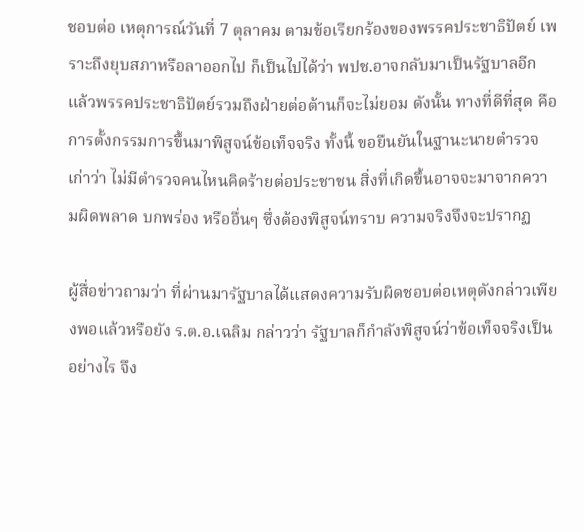ชอบต่อ เหตุการณ์วันที่ 7 ตุลาคม ตามข้อเรียกร้องของพรรคประชาธิปัตย์ เพราะถึงยุบสภาหรือลาออกไป ก็เป็นไปได้ว่า พปช.อาจกลับมาเป็นรัฐบาลอีก แล้วพรรคประชาธิปัตย์รวมถึงฝ่ายต่อต้านก็จะไม่ยอม ดังนั้น ทางที่ดีที่สุด คือการตั้งกรรมการขึ้นมาพิสูจน์ข้อเท็จจริง ทั้งนี้ ขอยืนยันในฐานะนายตำรวจเก่าว่า ไม่มีตำรวจคนไหนคิดร้ายต่อประชาชน สิ่งที่เกิดขึ้นอาจจะมาจากความผิดพลาด บกพร่อง หรืออื่นๆ ซึ่งต้องพิสูจน์ทราบ ความจริงจึงจะปรากฏ

ผู้สื่อข่าวถามว่า ที่ผ่านมารัฐบาลได้แสดงความรับผิดชอบต่อเหตุดังกล่าวเพียงพอแล้วหรือยัง ร.ต.อ.เฉลิม กล่าวว่า รัฐบาลก็กำลังพิสูจน์ว่าข้อเท็จจริงเป็นอย่างไร จึง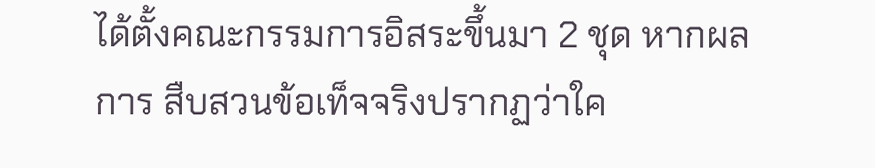ได้ตั้งคณะกรรมการอิสระขึ้นมา 2 ชุด หากผลการ สืบสวนข้อเท็จจริงปรากฏว่าใค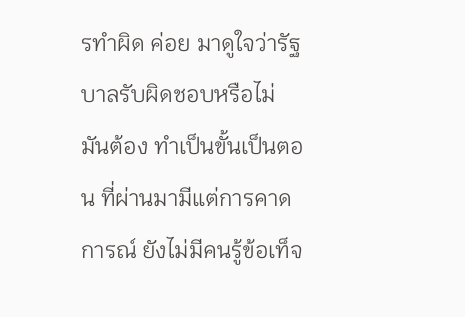รทำผิด ค่อย มาดูใจว่ารัฐบาลรับผิดชอบหรือไม่ มันต้อง ทำเป็นขั้นเป็นตอน ที่ผ่านมามีแต่การคาดการณ์ ยังไม่มีคนรู้ข้อเท็จ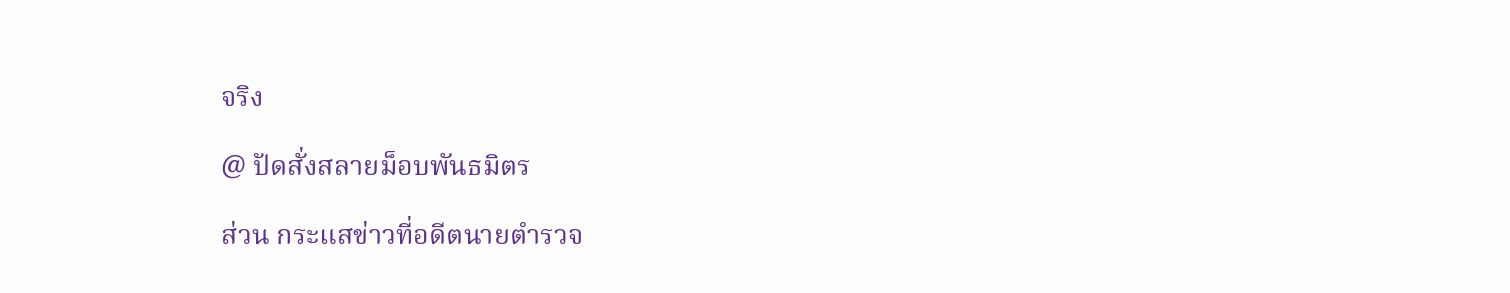จริง

@ ปัดสั่งสลายม็อบพันธมิตร

ส่วน กระแสข่าวที่อดีตนายตำรวจ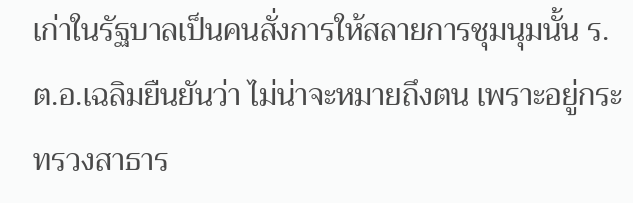เก่าในรัฐบาลเป็นคนสั่งการให้สลายการชุมนุมนั้น ร.ต.อ.เฉลิมยืนยันว่า ไม่น่าจะหมายถึงตน เพราะอยู่กระทรวงสาธาร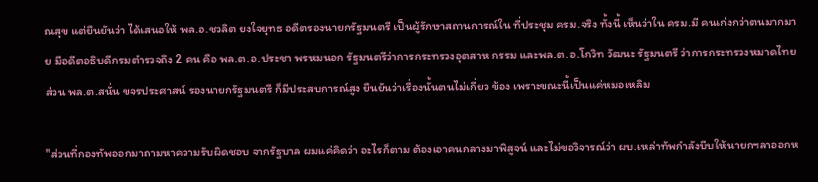ณสุข แต่ยืนยันว่า ได้เสนอให้ พล.อ.ชวลิต ยงใจยุทธ อดีตรองนายกรัฐมนตรี เป็นผู้รักษาสถานการณ์ใน ที่ประชุม ครม.จริง ทั้งนี้ เห็นว่าใน ครม.มี คนเก่งกว่าตนมากมาย มีอดีตอธิบดีกรมตำรวจถึง 2 คน คือ พล.ต.อ.ประชา พรหมนอก รัฐมนตรีว่าการกระทรวงอุตสาห กรรม และพล.ต.อ.โกวิท วัฒนะ รัฐมนตรี ว่าการกระทรวงหมาดไทย ส่วน พล.ต.สนั่น ขจรประศาสน์ รองนายกรัฐมนตรี ก็มีประสบการณ์สูง ยืนยันว่าเรื่องนั้นตนไม่เกี่ยว ข้อง เพราะขณะนี้เป็นแค่หมอเหลิม

"ส่วนที่กองทัพออกมาถามหาความรับผิดชอบ จากรัฐบาล ผมแค่คิดว่า อะไรก็ตาม ต้องเอาคนกลางมาพิสูจน์ และไม่ขอวิจารณ์ว่า ผบ.เหล่าทัพกำลังบีบให้นายกฯลาออกห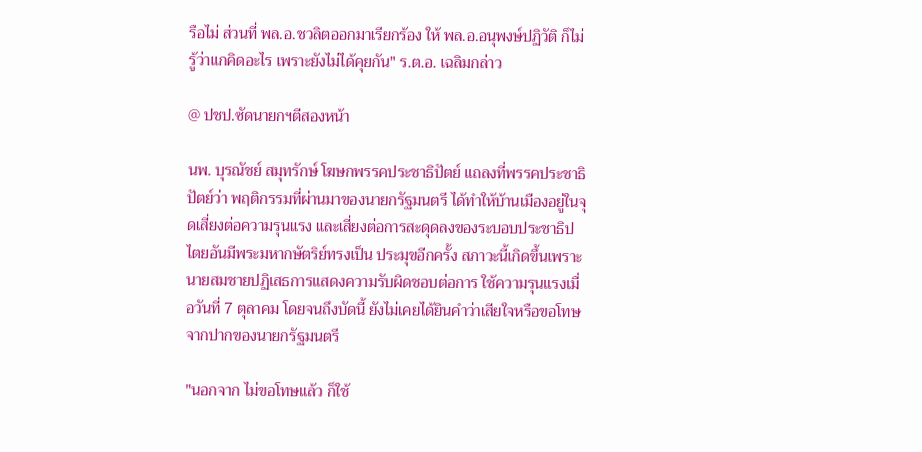รือไม่ ส่วนที่ พล.อ.ชวลิตออกมาเรียกร้อง ให้ พล.อ.อนุพงษ์ปฏิวัติ ก็ไม่รู้ว่าแกคิดอะไร เพราะยังไม่ได้คุยกัน" ร.ต.อ. เฉลิมกล่าว

@ ปชป.ซัดนายกฯตีสองหน้า

นพ. บุรณัชย์ สมุทรักษ์ โฆษกพรรคประชาธิปัตย์ แถลงที่พรรคประชาธิปัตย์ว่า พฤติกรรมที่ผ่านมาของนายกรัฐมนตรี ได้ทำให้บ้านเมืองอยู่ในจุดเสี่ยงต่อความรุนแรง และเสี่ยงต่อการสะดุดลงของระบอบประชาธิปไตยอันมีพระมหากษัตริย์ทรงเป็น ประมุขอีกครั้ง สภาวะนี้เกิดขึ้นเพราะนายสมชายปฏิเสธการแสดงความรับผิดชอบต่อการ ใช้ความรุนแรงเมื่อวันที่ 7 ตุลาคม โดยจนถึงบัดนี้ ยังไม่เคยได้ยินคำว่าเสียใจหรือขอโทษจากปากของนายกรัฐมนตรี

"นอกจาก ไม่ขอโทษแล้ว ก็ใช้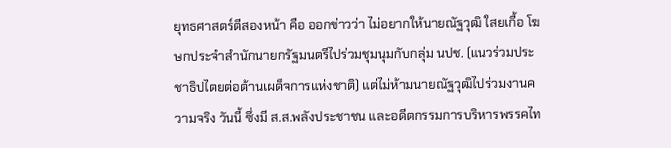ยุทธศาสตร์ตีสองหน้า คือ ออกข่าวว่า ไม่อยากให้นายณัฐวุฒิ ใสยเกื้อ โฆษกประจำสำนักนายกรัฐมนตรีไปร่วมชุมนุมกับกลุ่ม นปช. (แนวร่วมประชาธิปไตยต่อต้านเผด็จการแห่งชาติ) แต่ไม่ห้ามนายณัฐวุฒิไปร่วมงานความจริง วันนี้ ซึ่งมี ส.ส.พลังประชาชน และอดีตกรรมการบริหารพรรคไท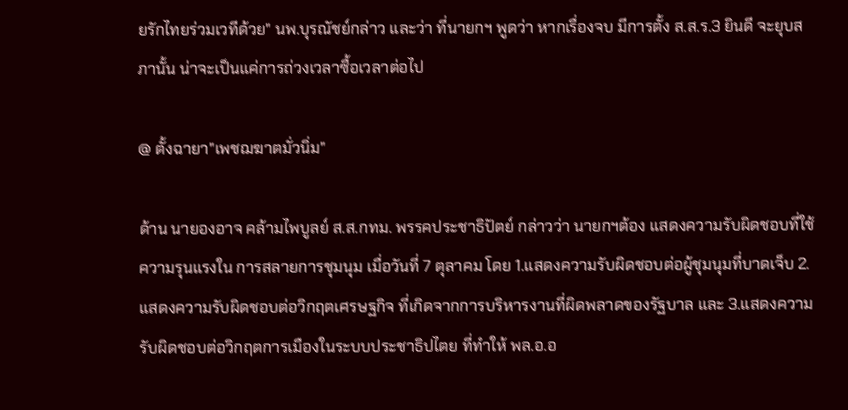ยรักไทยร่วมเวทีด้วย" นพ.บุรณัชย์กล่าว และว่า ที่นายกฯ พูดว่า หากเรื่องจบ มีการตั้ง ส.ส.ร.3 ยินดี จะยุบสภานั้น น่าจะเป็นแค่การถ่วงเวลาซื้อเวลาต่อไป

@ ตั้งฉายา"เพชฌฆาตมั่วนิ่ม"

ด้าน นายองอาจ คล้ามไพบูลย์ ส.ส.กทม. พรรคประชาธิปัตย์ กล่าวว่า นายกฯต้อง แสดงความรับผิดชอบที่ใช้ความรุนแรงใน การสลายการชุมนุม เมื่อวันที่ 7 ตุลาคม โดย 1.แสดงความรับผิดชอบต่อผู้ชุมนุมที่บาดเจ็บ 2.แสดงความรับผิดชอบต่อวิกฤตเศรษฐกิจ ที่เกิดจากการบริหารงานที่ผิดพลาดของรัฐบาล และ 3.แสดงความรับผิดชอบต่อวิกฤตการเมืองในระบบประชาธิปไตย ที่ทำให้ พล.อ.อ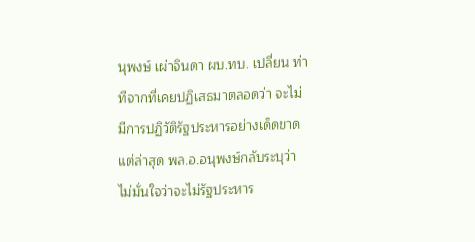นุพงษ์ เผ่าจินดา ผบ.ทบ. เปลี่ยน ท่าทีจากที่เคยปฏิเสธมาตลอดว่า จะไม่มีการปฏิวัติรัฐประหารอย่างเด็ดขาด แต่ล่าสุด พล.อ.อนุพงษ์กลับระบุว่า ไม่มั่นใจว่าจะไม่รัฐประหาร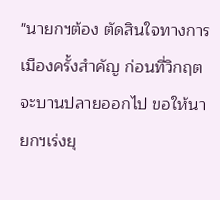"นายกฯต้อง ตัดสินใจทางการเมืองครั้งสำคัญ ก่อนที่วิกฤตจะบานปลายออกไป ขอให้นายกฯเร่งยุ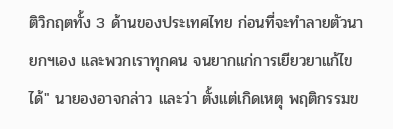ติวิกฤตทั้ง 3 ด้านของประเทศไทย ก่อนที่จะทำลายตัวนายกฯเอง และพวกเราทุกคน จนยากแก่การเยียวยาแก้ไขได้" นายองอาจกล่าว และว่า ตั้งแต่เกิดเหตุ พฤติกรรมข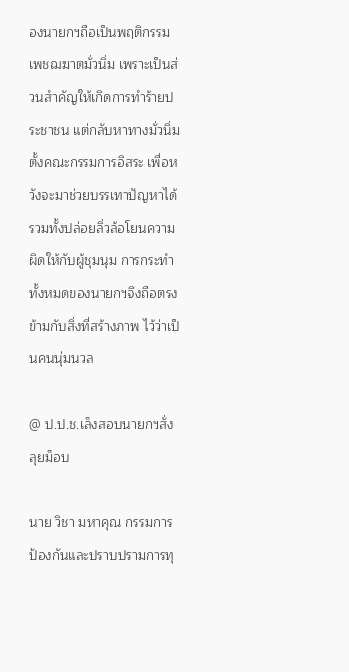องนายกฯถือเป็นพฤติกรรมเพชฌฆาตมั่วนิ่ม เพราะเป็นส่วนสำคัญให้เกิดการทำร้ายประชาชน แต่กลับหาทางมั่วนิ่ม ตั้งคณะกรรมการอิสระ เพื่อหวังจะมาช่วยบรรเทาปัญหาได้ รวมทั้งปล่อยลิ่วล้อโยนความผิดให้กับผู้ชุมนุม การกระทำทั้งหมดของนายกฯจึงถือตรงข้ามกับสิ่งที่สร้างภาพ ไว้ว่าเป็นคนนุ่มนวล

@ ป.ป.ช.เล็งสอบนายกฯสั่งลุยม็อบ

นาย วิชา มหาคุณ กรรมการป้องกันและปราบปรามการทุ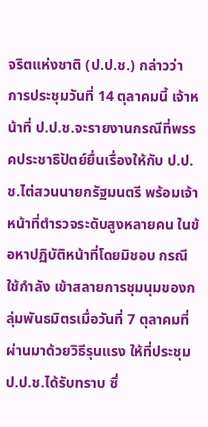จริตแห่งชาติ (ป.ป.ช.) กล่าวว่า การประชุมวันที่ 14 ตุลาคมนี้ เจ้าหน้าที่ ป.ป.ช.จะรายงานกรณีที่พรรคประชาธิปัตย์ยื่นเรื่องให้กับ ป.ป.ช.ไต่สวนนายกรัฐมนตรี พร้อมเจ้าหน้าที่ตำรวจระดับสูงหลายคน ในข้อหาปฏิบัติหน้าที่โดยมิชอบ กรณีใช้กำลัง เข้าสลายการชุมนุมของกลุ่มพันธมิตรเมื่อวันที่ 7 ตุลาคมที่ผ่านมาด้วยวิธีรุนแรง ให้ที่ประชุม ป.ป.ช.ได้รับทราบ ซึ่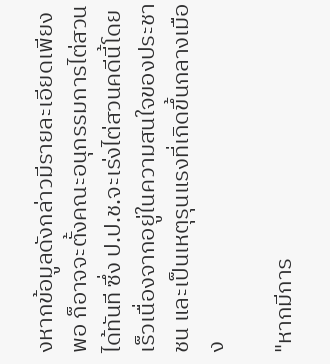งหากข้อมูลดังกล่าวมีรายละเอียดเพียงพอ ก็อาจจะตั้งคณะอนุกรรมการไต่สวนได้ทันที ซึ่ง ป.ป.ช.จะเร่งไต่สวนคดีนี้โดยเร็วเนื่องจากอยู่ในความสนใจของประชาชน และเป็นเหตุรุนแรงที่เกิดขึ้นกลางเมือง

"หากมีการ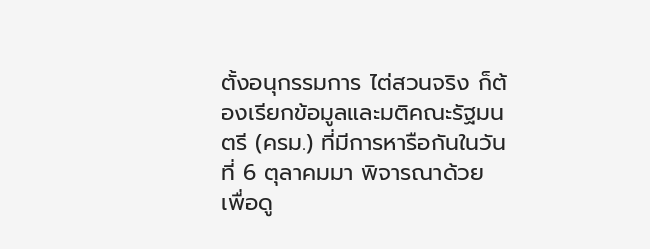ตั้งอนุกรรมการ ไต่สวนจริง ก็ต้องเรียกข้อมูลและมติคณะรัฐมนตรี (ครม.) ที่มีการหารือกันในวันที่ 6 ตุลาคมมา พิจารณาด้วย เพื่อดู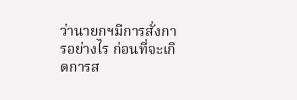ว่านายกฯมีการสั่งการอย่างไร ก่อนที่จะเกิดการส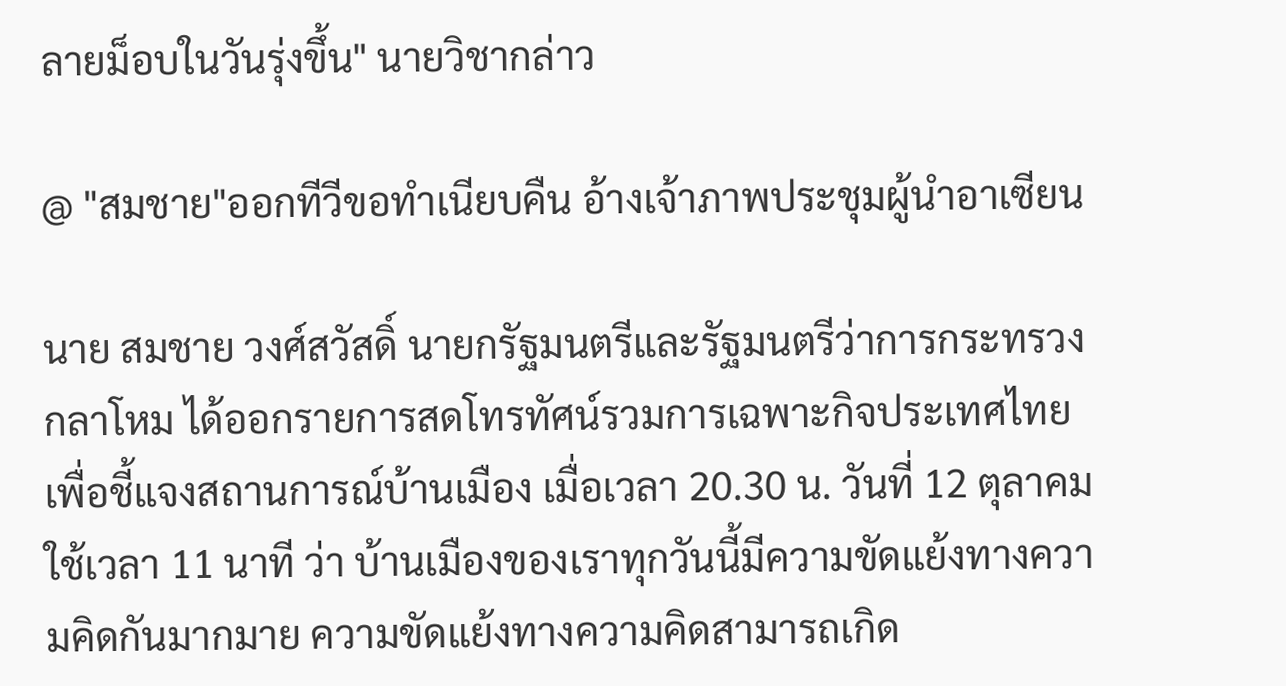ลายม็อบในวันรุ่งขึ้น" นายวิชากล่าว

@ "สมชาย"ออกทีวีขอทำเนียบคืน อ้างเจ้าภาพประชุมผู้นำอาเซียน

นาย สมชาย วงศ์สวัสดิ์ นายกรัฐมนตรีและรัฐมนตรีว่าการกระทรวงกลาโหม ได้ออกรายการสดโทรทัศน์รวมการเฉพาะกิจประเทศไทย เพื่อชี้แจงสถานการณ์บ้านเมือง เมื่อเวลา 20.30 น. วันที่ 12 ตุลาคม ใช้เวลา 11 นาที ว่า บ้านเมืองของเราทุกวันนี้มีความขัดแย้งทางความคิดกันมากมาย ความขัดแย้งทางความคิดสามารถเกิด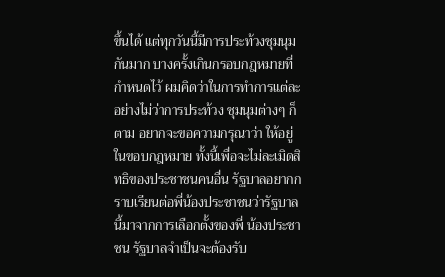ขึ้นได้ แต่ทุกวันนี้มีการประท้วงชุมนุมกันมาก บางครั้งเกินกรอบกฎหมายที่กำหนดไว้ ผมคิดว่าในการทำการแต่ละอย่างไม่ว่าการประท้วง ชุมนุมต่างๆ ก็ตาม อยากจะขอความกรุณาว่า ให้อยู่ในขอบกฎหมาย ทั้งนี้เพื่อจะไม่ละเมิดสิทธิของประชาชนคนอื่น รัฐบาลอยากกราบเรียนต่อพี่น้องประชาชนว่ารัฐบาลนี้มาจากการเลือกตั้งของพี่ น้องประชาชน รัฐบาลจำเป็นจะต้องรับ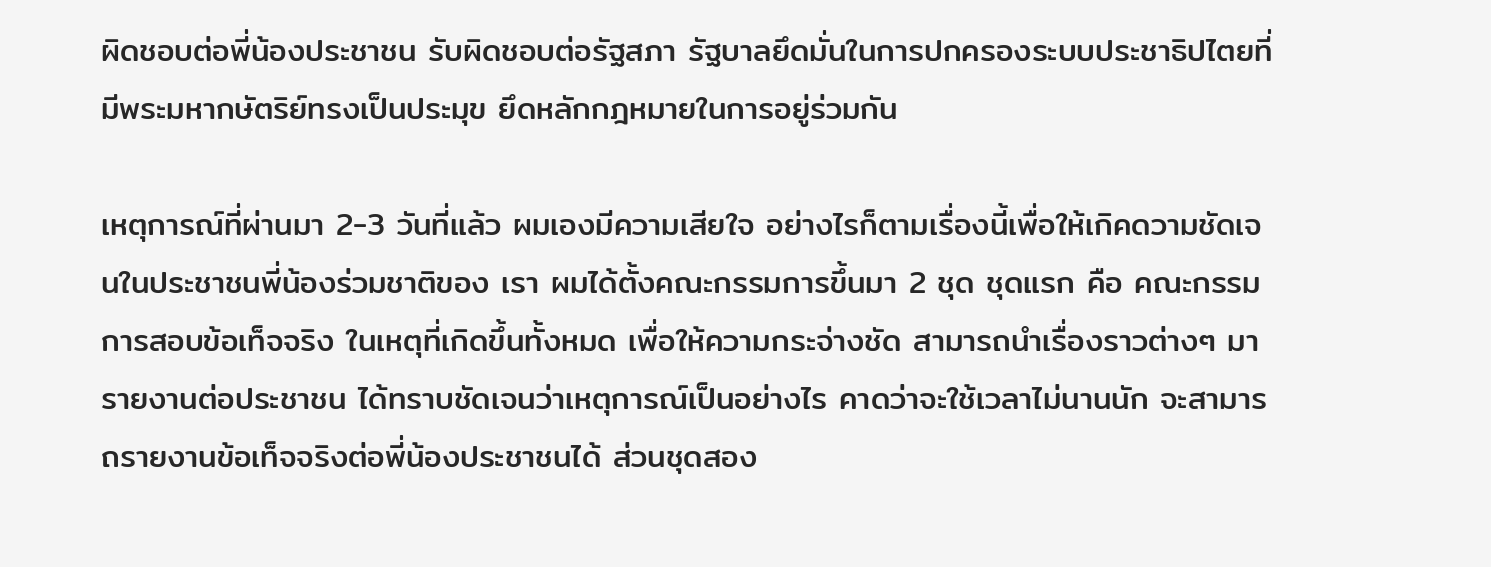ผิดชอบต่อพี่น้องประชาชน รับผิดชอบต่อรัฐสภา รัฐบาลยึดมั่นในการปกครองระบบประชาธิปไตยที่มีพระมหากษัตริย์ทรงเป็นประมุข ยึดหลักกฎหมายในการอยู่ร่วมกัน

เหตุการณ์ที่ผ่านมา 2-3 วันที่แล้ว ผมเองมีความเสียใจ อย่างไรก็ตามเรื่องนี้เพื่อให้เกิคดวามชัดเจนในประชาชนพี่น้องร่วมชาติของ เรา ผมได้ตั้งคณะกรรมการขึ้นมา 2 ชุด ชุดแรก คือ คณะกรรมการสอบข้อเท็จจริง ในเหตุที่เกิดขึ้นทั้งหมด เพื่อให้ความกระจ่างชัด สามารถนำเรื่องราวต่างๆ มารายงานต่อประชาชน ได้ทราบชัดเจนว่าเหตุการณ์เป็นอย่างไร คาดว่าจะใช้เวลาไม่นานนัก จะสามารถรายงานข้อเท็จจริงต่อพี่น้องประชาชนได้ ส่วนชุดสอง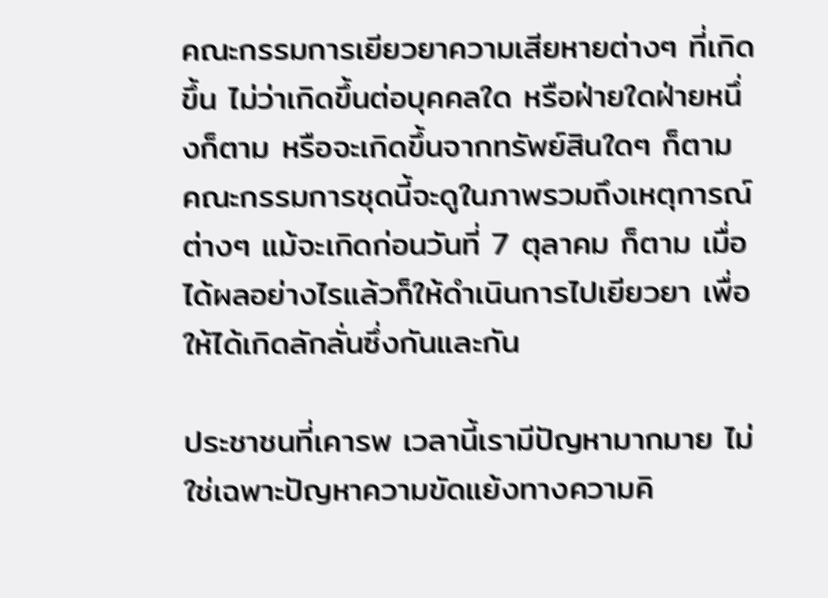คณะกรรมการเยียวยาความเสียหายต่างๆ ที่เกิดขึ้น ไม่ว่าเกิดขึ้นต่อบุคคลใด หรือฝ่ายใดฝ่ายหนึ่งก็ตาม หรือจะเกิดขึ้นจากทรัพย์สินใดๆ ก็ตาม คณะกรรมการชุดนี้จะดูในภาพรวมถึงเหตุการณ์ต่างๆ แม้จะเกิดก่อนวันที่ 7 ตุลาคม ก็ตาม เมื่อได้ผลอย่างไรแล้วก็ให้ดำเนินการไปเยียวยา เพื่อให้ได้เกิดลักลั่นซึ่งกันและกัน

ประชาชนที่เคารพ เวลานี้เรามีปัญหามากมาย ไม่ใช่เฉพาะปัญหาความขัดแย้งทางความคิ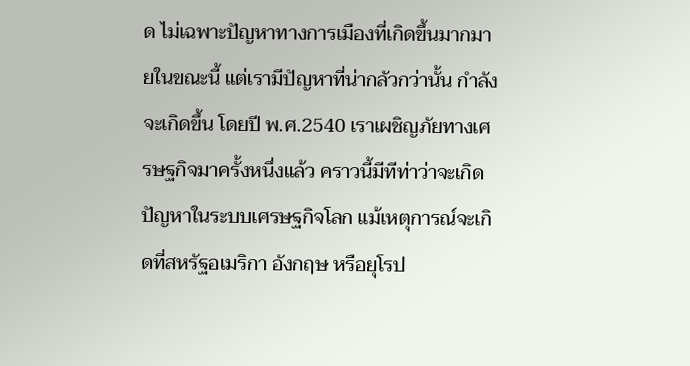ด ไม่เฉพาะปัญหาทางการเมืองที่เกิดขึ้นมากมายในขณะนี้ แต่เรามีปัญหาที่น่ากลัวกว่านั้น กำลังจะเกิดขึ้น โดยปี พ.ศ.2540 เราเผชิญภัยทางเศรษฐกิจมาครั้งหนึ่งแล้ว คราวนี้มีทีท่าว่าจะเกิดปัญหาในระบบเศรษฐกิจโลก แม้เหตุการณ์จะเกิดที่สหรัฐอเมริกา อังกฤษ หรือยุโรป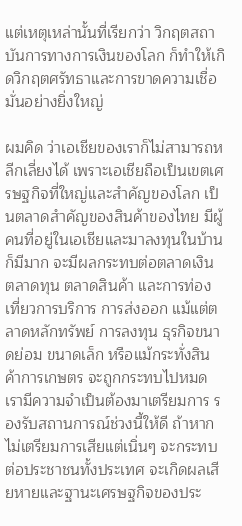แต่เหตุเหล่านั้นที่เรียกว่า วิกฤตสถาบันการทางการเงินของโลก ก็ทำให้เกิดวิกฤตศรัทธาและการขาดความเชื่อมั่นอย่างยิ่งใหญ่

ผมคิด ว่าเอเชียของเราก็ไม่สามารถหลีกเลี่ยงได้ เพราะเอเชียถือเป็นเขตเศรษฐกิจที่ใหญ่และสำคัญของโลก เป็นตลาดสำคัญของสินค้าของไทย มีผู้คนที่อยู่ในเอเชียและมาลงทุนในบ้านก็มีมาก จะมีผลกระทบต่อตลาดเงิน ตลาดทุน ตลาดสินค้า และการท่องเที่ยวการบริการ การส่งออก แม้แต่ตลาดหลักทรัพย์ การลงทุน ธุรกิจขนาดย่อม ขนาดเล็ก หรือแม้กระทั่งสินค้าการเกษตร จะถูกกระทบไปหมด เรามีความจำเป็นต้องมาเตรียมการ รองรับสถานการณ์ช่วงนี้ให้ดี ถ้าหากไม่เตรียมการเสียแต่เนิ่นๆ จะกระทบต่อประชาชนทั้งประเทศ จะเกิดผลเสียหายและฐานะเศรษฐกิจของประ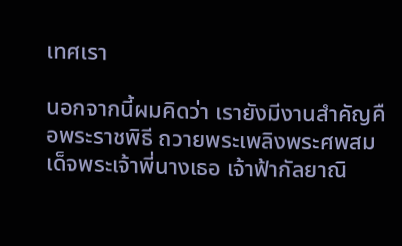เทศเรา

นอกจากนี้ผมคิดว่า เรายังมีงานสำคัญคือพระราชพิธี ถวายพระเพลิงพระศพสมเด็จพระเจ้าพี่นางเธอ เจ้าฟ้ากัลยาณิ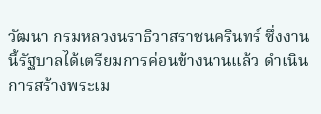วัฒนา กรมหลวงนราธิวาสราชนครินทร์ ซึ่งงานนี้รัฐบาลได้เตรียมการค่อนข้างนานแล้ว ดำเนินการสร้างพระเม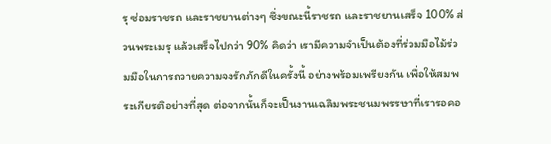รุ ซ่อมราชรถ และราชยานต่างๆ ซึ่งขณะนี้ราชรถ และราชยานเสร็จ 100% ส่วนพระเมรุ แล้วเสร็จไปกว่า 90% คิดว่า เรามีความจำเป็นต้องที่ร่วมมือไม้ร่วมมือในการถวายความจงรักภักดีในครั้งนี้ อย่างพร้อมเพรียงกัน เพื่อให้สมพระเกียรติอย่างที่สุด ต่อจากนั้นก็จะเป็นงานเฉลิมพระชนมพรรษาที่เรารอคอ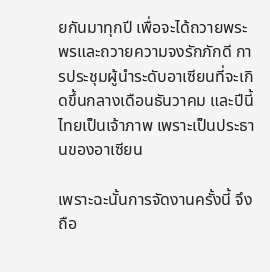ยกันมาทุกปี เพื่อจะได้ถวายพระพรและถวายความจงรักภักดี การประชุมผู้นำระดับอาเซียนที่จะเกิดขึ้นกลางเดือนธันวาคม และปีนี้ไทยเป็นเจ้าภาพ เพราะเป็นประธานของอาเซียน

เพราะฉะนั้นการจัดงานครั้งนี้ จึงถือ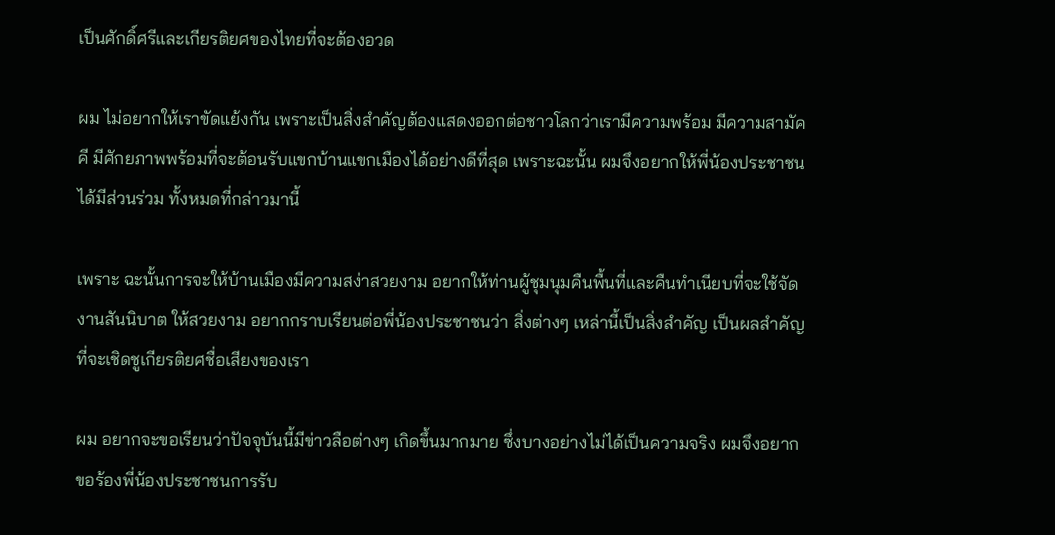เป็นศักดิ์ศรีและเกียรติยศของไทยที่จะต้องอวด

ผม ไม่อยากให้เราขัดแย้งกัน เพราะเป็นสิ่งสำคัญต้องแสดงออกต่อชาวโลกว่าเรามีความพร้อม มีความสามัคคี มีศักยภาพพร้อมที่จะต้อนรับแขกบ้านแขกเมืองได้อย่างดีที่สุด เพราะฉะนั้น ผมจึงอยากให้พี่น้องประชาชนได้มีส่วนร่วม ทั้งหมดที่กล่าวมานี้

เพราะ ฉะนั้นการจะให้บ้านเมืองมีความสง่าสวยงาม อยากให้ท่านผู้ชุมนุมคืนพื้นที่และคืนทำเนียบที่จะใช้จัดงานสันนิบาต ให้สวยงาม อยากกราบเรียนต่อพี่น้องประชาชนว่า สิ่งต่างๆ เหล่านี้เป็นสิ่งสำคัญ เป็นผลสำคัญ ที่จะเชิดชูเกียรติยศชื่อเสียงของเรา

ผม อยากจะขอเรียนว่าปัจจุบันนี้มีข่าวลือต่างๆ เกิดขึ้นมากมาย ซึ่งบางอย่างไม่ได้เป็นความจริง ผมจึงอยากขอร้องพี่น้องประชาชนการรับ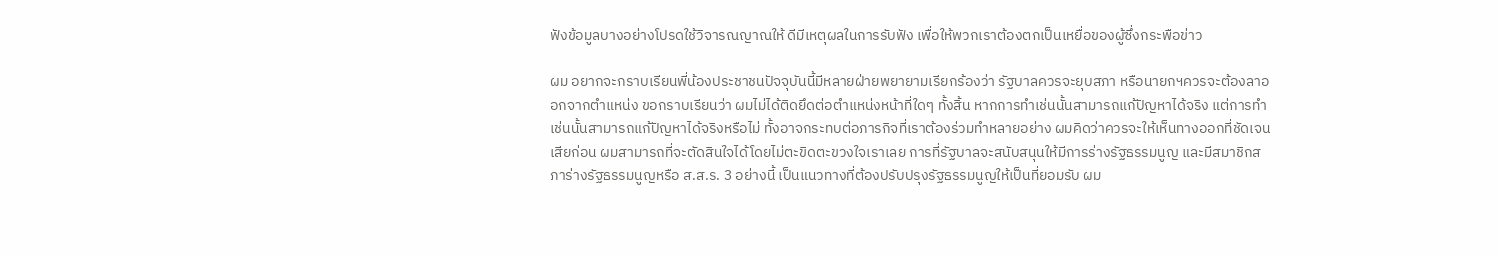ฟังข้อมูลบางอย่างโปรดใช้วิจารณญาณให้ ดีมีเหตุผลในการรับฟัง เพื่อให้พวกเราต้องตกเป็นเหยื่อของผู้ซึ่งกระพือข่าว

ผม อยากจะกราบเรียนพี่น้องประชาชนปัจจุบันนี้มีหลายฝ่ายพยายามเรียกร้องว่า รัฐบาลควรจะยุบสภา หรือนายกฯควรจะต้องลาออกจากตำแหน่ง ขอกราบเรียนว่า ผมไม่ได้ติดยึดต่อตำแหน่งหน้าที่ใดๆ ทั้งสิ้น หากการทำเช่นนั้นสามารถแก้ปัญหาได้จริง แต่การทำเช่นนั้นสามารถแก้ปัญหาได้จริงหรือไม่ ทั้งอาจกระทบต่อภารกิจที่เราต้องร่วมทำหลายอย่าง ผมคิดว่าควรจะให้เห็นทางออกที่ชัดเจนเสียก่อน ผมสามารถที่จะตัดสินใจได้โดยไม่ตะขิดตะขวงใจเราเลย การที่รัฐบาลจะสนับสนุนให้มีการร่างรัฐธรรมนูญ และมีสมาชิกสภาร่างรัฐธรรมนูญหรือ ส.ส.ร. 3 อย่างนี้ เป็นแนวทางที่ต้องปรับปรุงรัฐธรรมนูญให้เป็นที่ยอมรับ ผม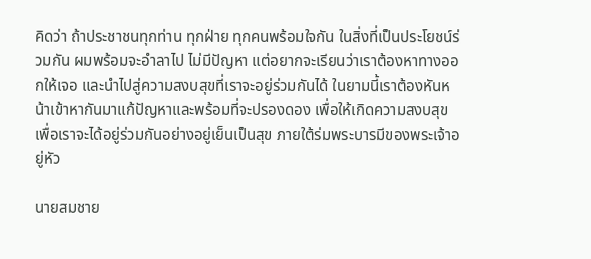คิดว่า ถ้าประชาชนทุกท่าน ทุกฝ่าย ทุกคนพร้อมใจกัน ในสิ่งที่เป็นประโยชน์ร่วมกัน ผมพร้อมจะอำลาไป ไม่มีปัญหา แต่อยากจะเรียนว่าเราต้องหาทางออกให้เจอ และนำไปสู่ความสงบสุขที่เราจะอยู่ร่วมกันได้ ในยามนี้เราต้องหันหน้าเข้าหากันมาแก้ปัญหาและพร้อมที่จะปรองดอง เพื่อให้เกิดความสงบสุข เพื่อเราจะได้อยู่ร่วมกันอย่างอยู่เย็นเป็นสุข ภายใต้ร่มพระบารมีของพระเจ้าอยู่หัว

นายสมชาย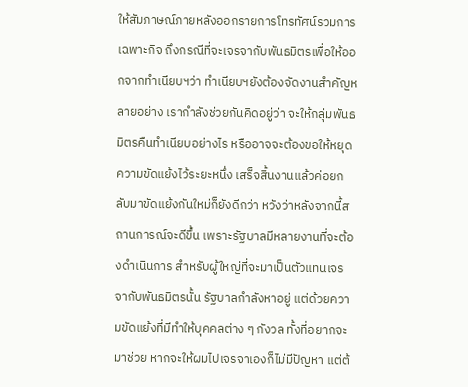ให้สัมภาษณ์ภายหลังออกรายการโทรทัศน์รวมการเฉพาะกิจ ถึงกรณีที่จะเจรจากับพันธมิตรเพื่อให้ออกจากทำเนียบฯว่า ทำเนียบฯยังต้องจัดงานสำคัญหลายอย่าง เรากำลังช่วยกันคิดอยู่ว่า จะให้กลุ่มพันธมิตรคืนทำเนียบอย่างไร หรืออาจจะต้องขอให้หยุดความขัดแย้งไว้ระยะหนึ่ง เสร็จสิ้นงานแล้วค่อยกลับมาขัดแย้งกันใหม่ก็ยังดีกว่า หวังว่าหลังจากนี้สถานการณ์จะดีขึ้น เพราะรัฐบาลมีหลายงานที่จะต้องดำเนินการ สำหรับผู้ใหญ่ที่จะมาเป็นตัวแทนเจรจากับพันธมิตรนั้น รัฐบาลกำลังหาอยู่ แต่ด้วยความขัดแย้งที่มีทำให้บุคคลต่าง ๆ กังวล ทั้งที่อยากจะมาช่วย หากจะให้ผมไปเจรจาเองก็ไม่มีปัญหา แต่ต้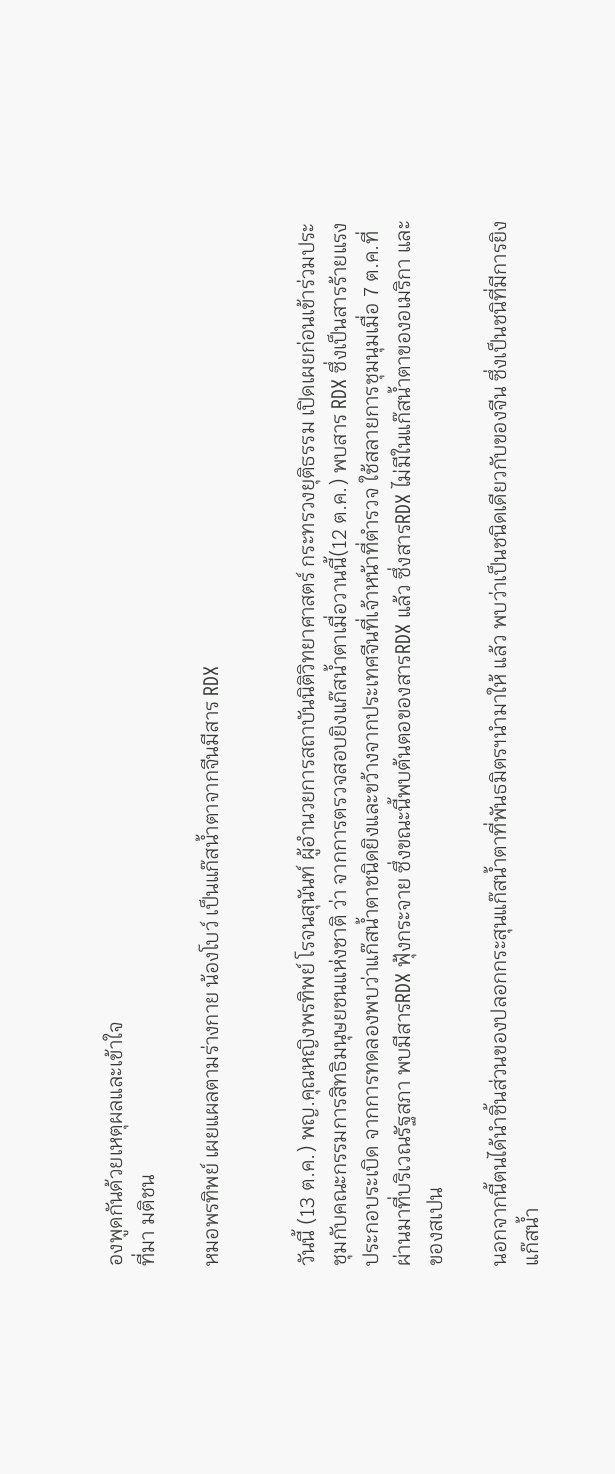องพูดกันด้วยเหตุผลและเข้าใจ
ที่มา มติชน

หมอพรทิพย์ เผยแผลตามร่างกาย น้องโบว์ เป็นแก๊สน้ำตาจากจีนมีสาร RDX


วันนี้ (13 ต.ค.) พญ.คุณหญิงพรทิพย์ โรจนสุนันท์ ผู้อำนวยการสถาบันนิติวิทยาศาสตร์ กระทรวงยุติธรรม เปิดเผยก่อนเข้าร่วมประชุมกับคณะกรรมการสิทธิมนุษยชนแห่งชาติ ว่า จากการตรวจสอบยิงแก๊สน้ำตาเมื่อวานนี้(12 ต.ค.) พบสาร RDX ซึ่งเป็นสารร้ายแรงประกอบระเบิด จากการทดลองพบว่าแก๊สน้ำตาชนิดยิงและขว้างจากประเทศจีนที่เจ้าหน้าที่ตำรวจ ใช้สลายการชุมนุมเมื่อ 7 ต.ค.ที่ผ่านมาที่บริเวณรัฐสภา พบมีสารRDX ฟุ้งกระจาย ซึ่งขณะนี้พบต้นตอของสารRDX แล้ว ซึ่งสารRDX ไม่มีในแก๊สน้ำตาของอเมริกา และของสเปน

นอกจากนี้ตนได้นำชิ้นส่วนของปลอกกระสุนแก๊สน้ำตาที่พันธมิตรฯนำมาให้ แล้ว พบว่าเป็นชนิดเดียวกับของจีน ซึ่งเป็นชนิที่มีการยิงแก๊สน้ำ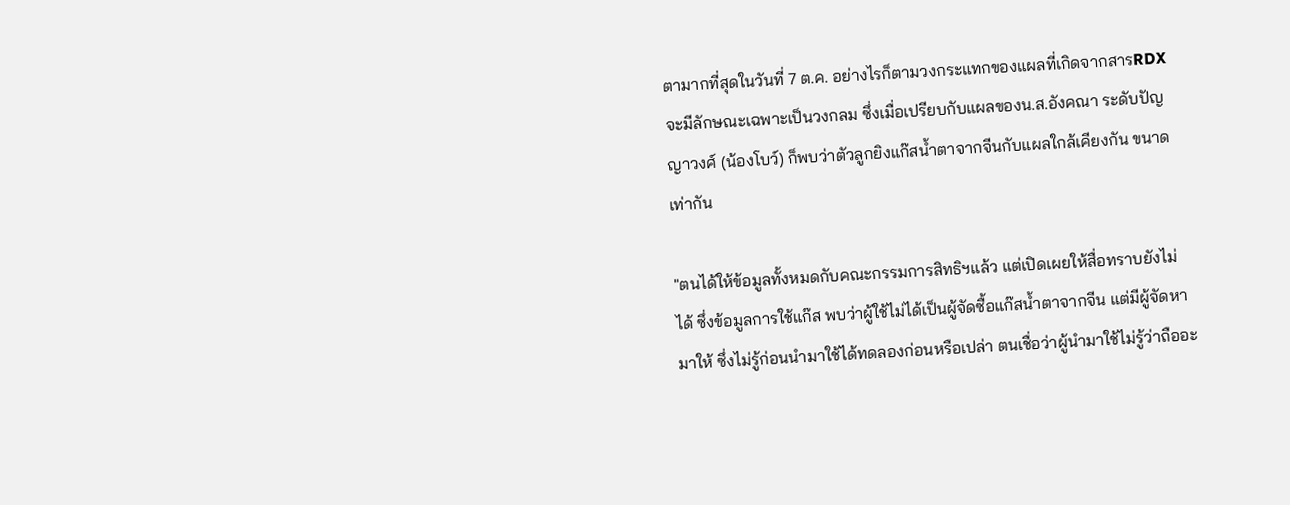ตามากที่สุดในวันที่ 7 ต.ค. อย่างไรก็ตามวงกระแทกของแผลที่เกิดจากสารRDX จะมีลักษณะเฉพาะเป็นวงกลม ซึ่งเมื่อเปรียบกับแผลของน.ส.อังคณา ระดับปัญญาวงศ์ (น้องโบว์) ก็พบว่าตัวลูกยิงแก๊สน้ำตาจากจีนกับแผลใกล้เคียงกัน ขนาดเท่ากัน

"ตนได้ให้ข้อมูลทั้งหมดกับคณะกรรมการสิทธิฯแล้ว แต่เปิดเผยให้สื่อทราบยังไม่ได้ ซึ่งข้อมูลการใช้แก๊ส พบว่าผู้ใช้ไม่ได้เป็นผู้จัดซื้อแก๊สน้ำตาจากจีน แต่มีผู้จัดหามาให้ ซึ่งไม่รู้ก่อนนำมาใช้ได้ทดลองก่อนหรือเปล่า ตนเชื่อว่าผู้นำมาใช้ไม่รู้ว่าถืออะ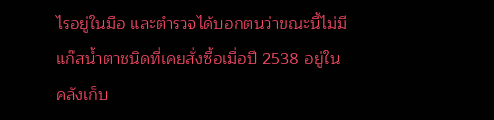ไรอยู่ในมือ และตำรวจได้บอกตนว่าขณะนี้ไม่มีแก๊สน้ำตาชนิดที่เคยสั่งซื้อเมื่อปี 2538 อยู่ในคลังเก็บ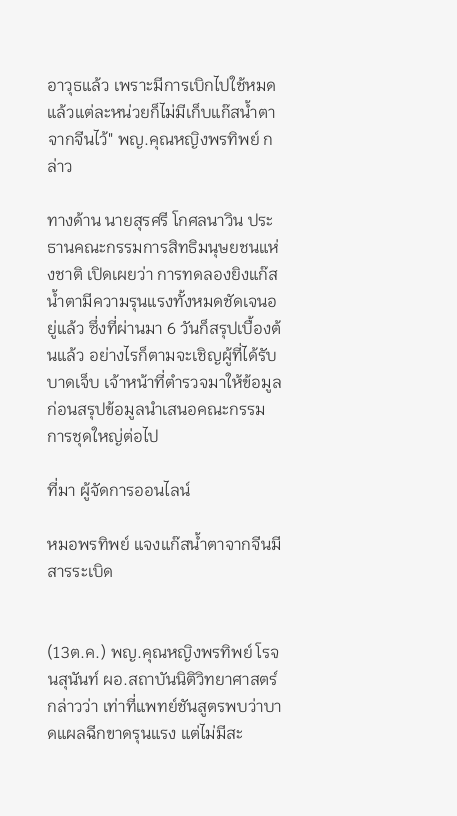อาวุธแล้ว เพราะมีการเบิกไปใช้หมดแล้วแต่ละหน่วยก็ไม่มีเก็บแก๊สน้ำตาจากจีนไว้" พญ.คุณหญิงพรทิพย์ กล่าว

ทางด้าน นายสุรศรี โกศลนาวิน ประธานคณะกรรมการสิทธิมนุษยชนแห่งชาติ เปิดเผยว่า การทดลองยิงแก๊สน้ำตามีความรุนแรงทั้งหมดชัดเจนอยู่แล้ว ซึ่งที่ผ่านมา 6 วันก็สรุปเบื้องต้นแล้ว อย่างไรก็ตามจะเชิญผู้ที่ได้รับบาดเจ็บ เจ้าหน้าที่ตำรวจมาให้ข้อมูลก่อนสรุปข้อมูลนำเสนอคณะกรรมการชุดใหญ่ต่อไป

ที่มา ผู้จัดการออนไลน์

หมอพรทิพย์ แจงแก๊สน้ำตาจากจีนมีสารระเบิด


(13ต.ค.) พญ.คุณหญิงพรทิพย์ โรจนสุนันท์ ผอ.สถาบันนิติวิทยาศาสตร์ กล่าวว่า เท่าที่แพทย์ชันสูตรพบว่าบาดแผลฉีกขาดรุนแรง แต่ไม่มีสะ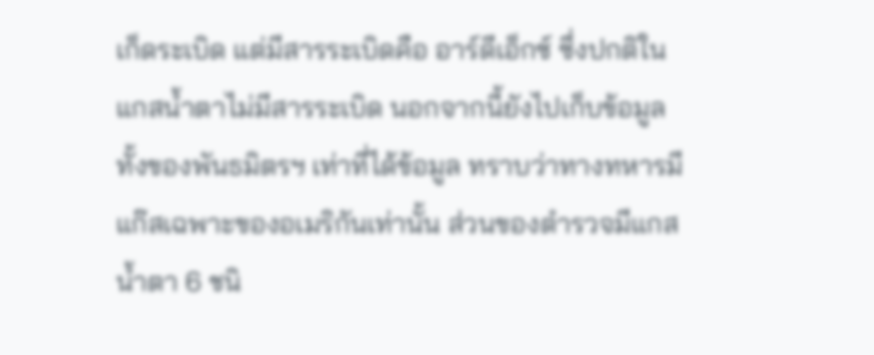เก็ดระเบิด แต่มีสารระเบิดคือ อาร์ดีเอ็กซ์ ซึ่งปกติในแกสน้ำตาไม่มีสารระเบิด นอกจากนี้ยังไปเก็บข้อมูลทั้งของพันธมิตรฯ เท่าที่ได้ข้อมูล ทราบว่าทางทหารมีแก๊สเฉพาะของอเมริกันเท่านั้น ส่วนของตำรวจมีแกสน้ำตา 6 ชนิ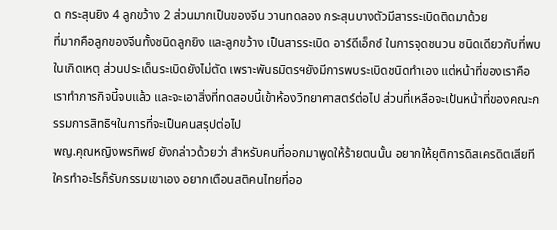ด กระสุนยิง 4 ลูกขว้าง 2 ส่วนมากเป็นของจีน วานทดลอง กระสุนบางตัวมีสารระเบิดติดมาด้วย
ที่มากคือลูกของจีนทั้งชนิดลูกยิง และลูกขว้าง เป็นสารระเบิด อาร์ดีเอ็กซ์ ในการจุดชนวน ชนิดเดียวกับที่พบในเกิดเหตุ ส่วนประเด็นระเบิดยังไม่ตัด เพราะพันธมิตรฯยังมีการพบระเบิดชนิดทำเอง แต่หน้าที่ของเราคือ เราทำภารกิจนี้จบแล้ว และจะเอาสิ่งที่ทดสอบนี้เข้าห้องวิทยาศาสตร์ต่อไป ส่วนที่เหลือจะเป้นหน้าที่ของคณะกรรมการสิทธิฯในการที่จะเป็นคนสรุปต่อไป
พญ.คุณหญิงพรทิพย์ ยังกล่าวด้วยว่า สำหรับคนที่ออกมาพูดให้ร้ายตนนั้น อยากให้ยุติการดิสเครดิตเสียที ใครทำอะไรก็รับกรรมเขาเอง อยากเตือนสติคนไทยที่ออ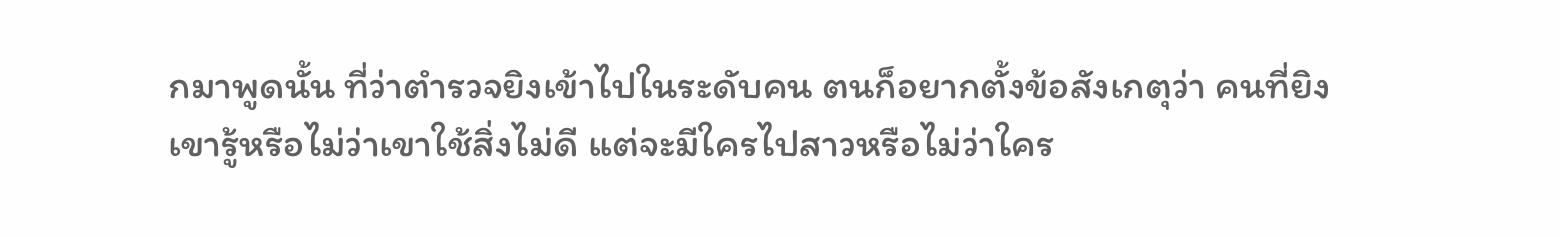กมาพูดนั้น ที่ว่าตำรวจยิงเข้าไปในระดับคน ตนก็อยากตั้งข้อสังเกตุว่า คนที่ยิงเขารู้หรือไม่ว่าเขาใช้สิ่งไม่ดี แต่จะมีใครไปสาวหรือไม่ว่าใคร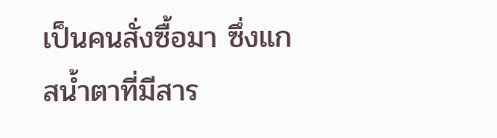เป็นคนสั่งซื้อมา ซึ่งแกสน้ำตาที่มีสาร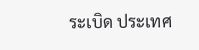ระเบิด ประเทศ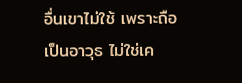อื่นเขาไม่ใช้ เพราะถือเป็นอาวุธ ไม่ใช่เค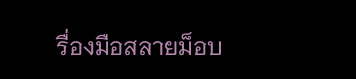รื่องมือสลายม็อบ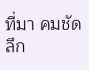ที่มา คมชัดลึก